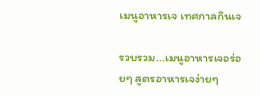เมนูอาหารเจ เทศกาลกินเจ

รวบรวม...เมนูอาหารเจอร่อยๆ สูตรอาหารเจง่ายๆ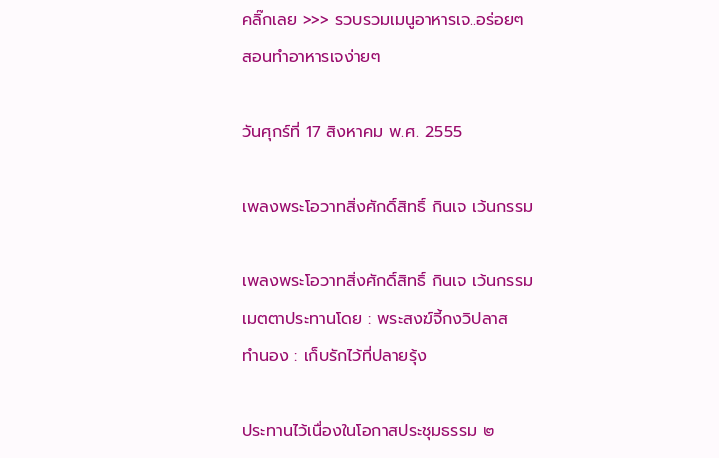คลิ๊กเลย >>> รวบรวมเมนูอาหารเจ..อร่อยๆ   สอนทำอาหารเจง่ายๆ

วันศุกร์ที่ 17 สิงหาคม พ.ศ. 2555

เพลงพระโอวาทสิ่งศักดิ์สิทธิ์ กินเจ เว้นกรรม

เพลงพระโอวาทสิ่งศักดิ์สิทธิ์ กินเจ เว้นกรรม
เมตตาประทานโดย : พระสงฆ์จี้กงวิปลาส
ทำนอง : เก็บรักไว้ที่ปลายรุ้ง

ประทานไว้เนื่องในโอกาสประชุมธรรม ๒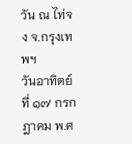วัน ณ ไท่จง จ.กรุงเทพฯ
วันอาทิตย์ที่ ๑๗ กรกฎาคม พ.ศ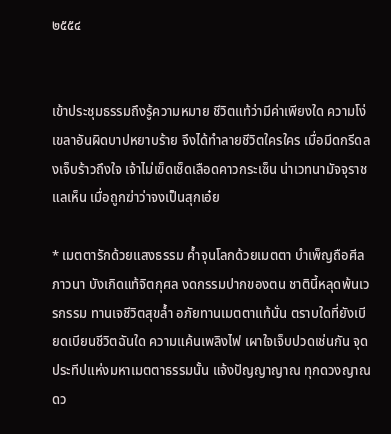๒๕๕๔


เข้าประชุมธรรมถึงรู้ความหมาย ชีวิตแท้ว่ามีค่าเพียงใด ความโง่เขลาอันผิดบาปหยาบร้าย จึงได้ทำลายชีวิตใครใคร เมื่อมีดกรีดลงเจ็บร้าวถึงใจ เจ้าไม่เข็ดเช็ดเลือดคาวกระเซ็น น่าเวทนามัจจุราชแลเห็น เมื่อถูกฆ่าว่าจงเป็นสุกเอ๋ย

* เมตตารักด้วยแสงธรรม ค้ำจุนโลกด้วยเมตตา บำเพ็ญถือศีลภาวนา บังเกิดแท้จิตกุศล งดกรรมปากของตน ชาตินี้หลุดพ้นเวรกรรม ทานเจชีวิตสุขล้ำ อภัยทานเมตตาแท้นั่น ตราบใดที่ยังเบียดเบียนชีวิตฉันใด ความแค้นเพลิงไฟ เผาใจเจ็บปวดเช่นกัน จุดประทีปแห่งมหาเมตตาธรรมนั้น แจ้งปัญญาญาณ ทุกดวงญาณดว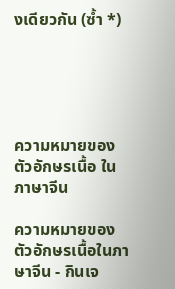งเดียวกัน (ซ้ำ *)





ความหมายของตัวอักษรเนื้อ ในภาษาจีน

ความหมายของตัวอักษรเนื้อในภาษาจีน - กินเจ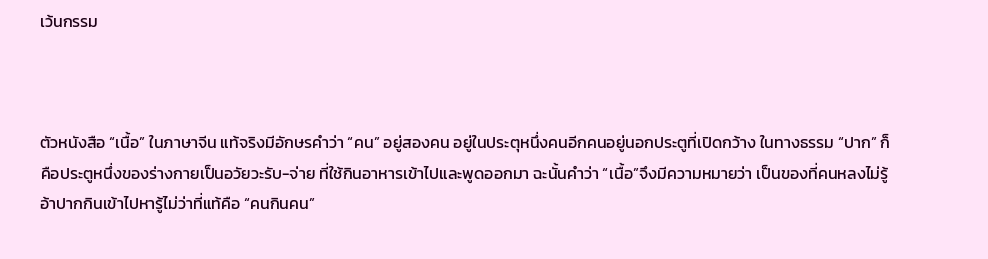เว้นกรรม



ตัวหนังสือ “เนื้อ” ในภาษาจีน แท้จริงมีอักษรคำว่า “คน” อยู่สองคน อยู่ในประตุหนึ่งคนอีกคนอยู่นอกประตูที่เปิดกว้าง ในทางธรรม “ปาก” ก็คือประตูหนึ่งของร่างกายเป็นอวัยวะรับ-จ่าย ที่ใช้กินอาหารเข้าไปและพูดออกมา ฉะนั้นคำว่า “เนื้อ”จึงมีความหมายว่า เป็นของที่คนหลงไม่รู้อ้าปากกินเข้าไปหารู้ไม่ว่าที่แท้คือ “คนกินคน”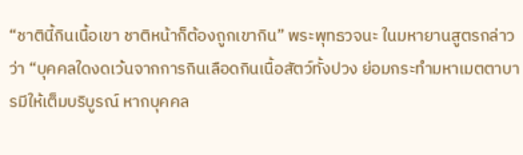“ชาตินี้กินเนื้อเขา ชาติหน้าก็ต้องถูกเขากิน” พระพุทธวจนะ ในมหายานสูตรกล่าวว่า “บุคคลใดงดเว้นจากการกินเลือดกินเนื้อสัตว์ทั้งปวง ย่อมกระทำมหาเมตตาบารมีให้เต็มบริบูรณ์ หากบุคคล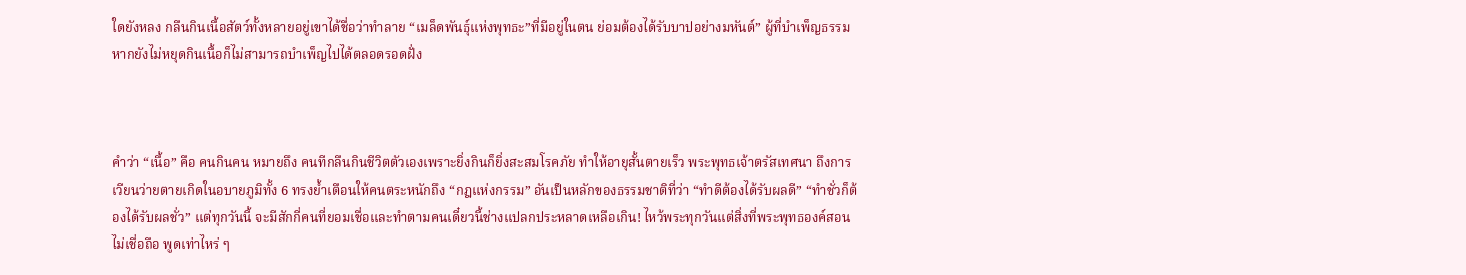ใดยังหลง กลืนกินเนื้อสัตว์ทั้งหลายอยู่เขาได้ชื่อว่าทำลาย “เมล็ดพันธุ์แห่งพุทธะ”ที่มีอยู่ในตน ย่อมต้องได้รับบาปอย่างมหันต์” ผู้ที่บำเพ็ญธรรมหากยังไม่หยุดกินเนื้อก็ไม่สามารถบำเพ็ญไปได้ตลอดรอดฝั่ง



คำว่า “เนื้อ” คือ คนกินคน หมายถึง คนทีกลืนกินชีวิตตัวเองเพราะยิ่งกินก็ยิ่งสะสมโรคภัย ทำให้อายุสั้นตายเร็ว พระพุทธเจ้าตรัสเทศนา ถึงการเวียนว่ายตายเกิดในอบายภูมิทั้ง 6 ทรงย้ำเตือนให้คนตระหนักถึง “กฎแห่งกรรม” อันเป็นหลักของธรรมชาติที่ว่า “ทำดีต้องได้รับผลดี” “ทำชั่วก็ต้องได้รับผลชั่ว” แต่ทุกวันนี้ จะมีสักกี่คนที่ยอมเชื่อและทำตามคนเดี๋ยวนี้ช่างแปลกประหลาดเหลือเกิน! ไหว้พระทุกวันแต่สิ่งที่พระพุทธองค์สอนไม่เชื่อถือ พูดเท่าไหร่ ๆ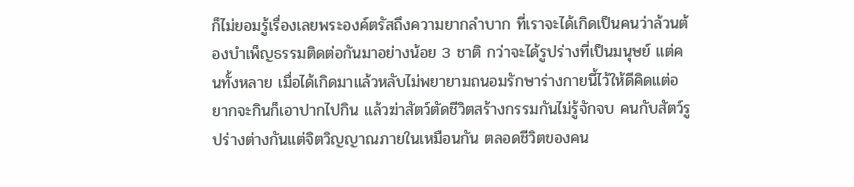ก็ไม่ยอมรู้เรื่องเลยพระองค์ตรัสถึงความยากลำบาก ที่เราจะได้เกิดเป็นคนว่าล้วนต้องบำเพ็ญธรรมติดต่อกันมาอย่างน้อย 3 ชาติ กว่าจะได้รูปร่างที่เป็นมนุษย์ แต่คนทั้งหลาย เมื่อได้เกิดมาแล้วหลับไม่พยายามถนอมรักษาร่างกายนี้ไว้ให้ดีคิดแต่อยากจะกินก็เอาปากไปกิน แล้วฆ่าสัตว์ตัดชีวิตสร้างกรรมกันไม่รู้จักจบ คนกับสัตว์รูปร่างต่างกันแต่จิตวิญญาณภายในเหมือนกัน ตลอดชีวิตของคน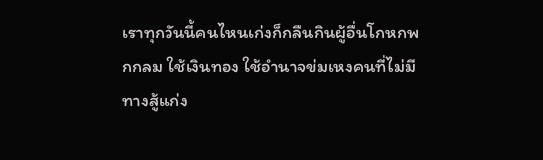เราทุกวันนี้คนไหนเก่งก็กลืนกินผู้อื่นโกหกพกกลม ใช้เงินทอง ใช้อำนาจข่มเหงคนที่ไม่มีทางสู้แก่ง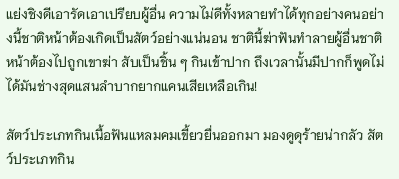แย่งชิงดีเอารัดเอาเปรียบผู้อื่น ความไม่ดีทั้งหลายทำได้ทุกอย่างคนอย่างนี้ชาติหน้าต้องเกิดเป็นสัตว์อย่างแน่นอน ชาตินี้ฆ่าฟันทำลายผู้อื่นชาติหน้าต้องไปถูกเขาฆ่า สับเป็นชิ้น ๆ กินเข้าปาก ถึงเวลานั้นมีปากก็พูดไม่ได้มันช่างสุดแสนลำบากยากแคนเสียเหลือเกิน!

สัตว์ประเภทกินเนื้อฟันแหลมคมเขี้ยวยื่นออกมา มองดูดุร้ายน่ากลัว สัตว์ประเภทกิน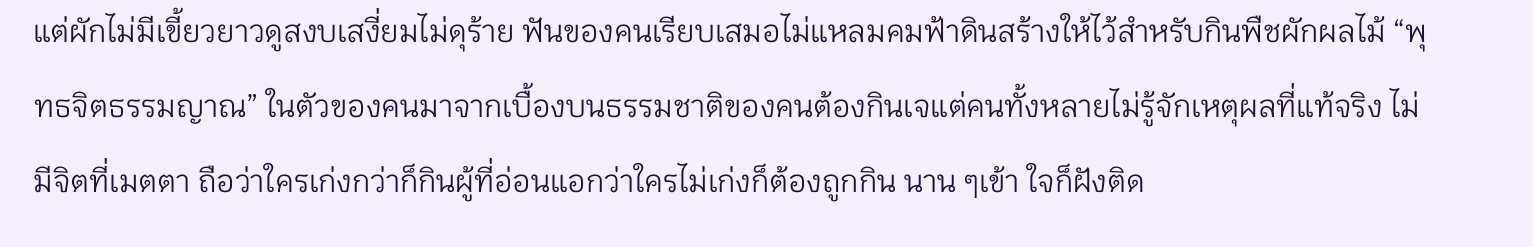แต่ผักไม่มีเขี้ยวยาวดูสงบเสงี่ยมไม่ดุร้าย ฟันของคนเรียบเสมอไม่แหลมคมฟ้าดินสร้างให้ไว้สำหรับกินพืชผักผลไม้ “พุทธจิตธรรมญาณ” ในตัวของคนมาจากเบื้องบนธรรมชาติของคนต้องกินเจแต่คนทั้งหลายไม่รู้จักเหตุผลที่แท้จริง ไม่มีจิตที่เมตตา ถือว่าใครเก่งกว่าก็กินผู้ที่อ่อนแอกว่าใครไม่เก่งก็ต้องถูกกิน นาน ๆเข้า ใจก็ฝังติด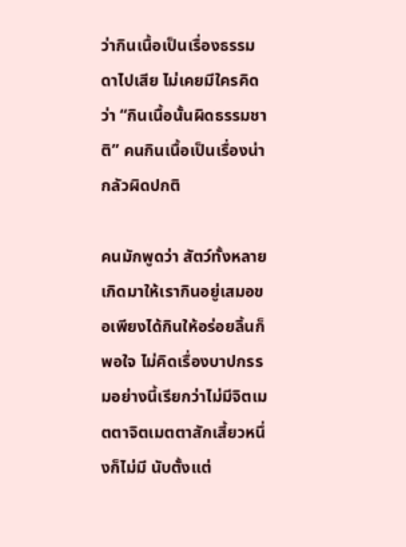ว่ากินเนื้อเป็นเรื่องธรรมดาไปเสีย ไม่เคยมีใครคิดว่า “กินเนื้อนั้นผิดธรรมชาติ” คนกินเนื้อเป็นเรื่องน่ากลัวผิดปกติ

คนมักพูดว่า สัตว์ทั้งหลายเกิดมาให้เรากินอยู่เสมอขอเพียงได้กินให้อร่อยลิ้นก็พอใจ ไม่คิดเรื่องบาปกรรมอย่างนี้เรียกว่าไม่มีจิตเมตตาจิตเมตตาสักเสี้ยวหนึ่งก็ไม่มี นับตั้งแต่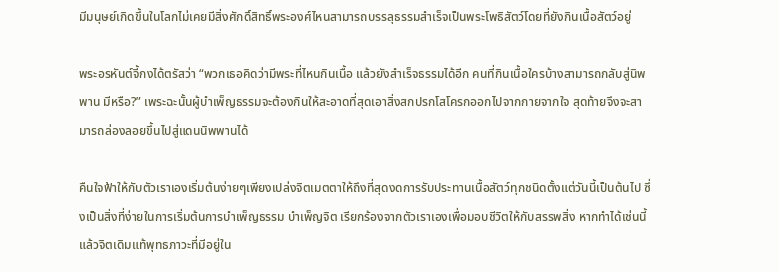มีมนุษย์เกิดขึ้นในโลกไม่เคยมีสิ่งศักดิ์สิทธิ์พระองศ์ไหนสามารถบรรลุธรรมสำเร็จเป็นพระโพธิสัตว์โดยที่ยังกินเนื้อสัตว์อยู่

พระอรหันต์จี้กงได้ตรัสว่า “พวกเธอคิดว่ามีพระที่ไหนกินเนื้อ แล้วยังสำเร็จธรรมได้อีก คนที่กินเนื้อใครบ้างสามารถกลับสู่นิพพาน มีหรือ?” เพระฉะนั้นผู้บำเพ็ญธรรมจะต้องกินให้สะอาดที่สุดเอาสิ่งสกปรกโสโครกออกไปจากกายจากใจ สุดท้ายจึงจะสามารถล่องลอยขึ้นไปสู่แดนนิพพานได้

คืนใจฟ้าให้กับตัวเราเองเริ่มต้นง่ายๆเพียงเปล่งจิตเมตตาให้ถึงที่สุดงดการรับประทานเนื้อสัตว์ทุกชนิดตั้งแต่วันนี้เป็นต้นไป ซึ่งเป็นสิ่งที่ง่ายในการเริ่มต้นการบำเพ็ญธรรม บำเพ็ญจิต เรียกร้องจากตัวเราเองเพื่อมอบชีวิตให้กับสรรพสิ่ง หากทำได้เช่นนี้แล้วจิตเดิมแท้พุทธภาวะที่มีอยู่ใน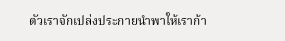ตัวเราจักเปล่งประกายนำพาให้เราก้า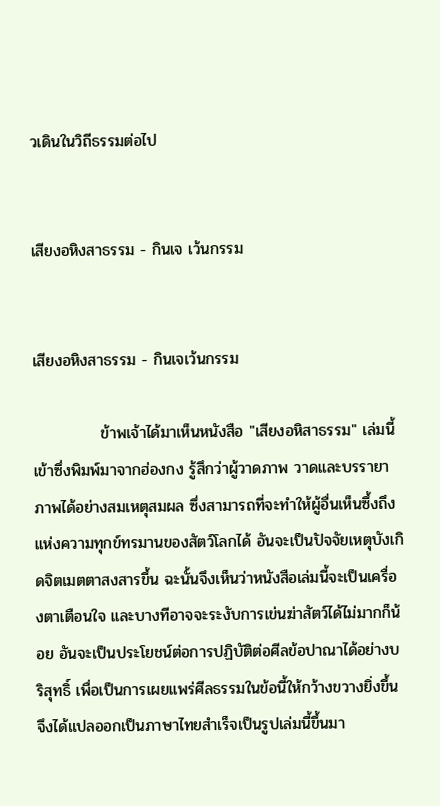วเดินในวิถีธรรมต่อไป


เสียงอหิงสาธรรม - กินเจ เว้นกรรม


เสียงอหิงสาธรรม - กินเจเว้นกรรม

            ข้าพเจ้าได้มาเห็นหนังสือ "เสียงอหิสาธรรม" เล่มนี้เข้าซึ่งพิมพ์มาจากฮ่องกง รู้สึกว่าผู้วาดภาพ วาดและบรรายาภาพได้อย่างสมเหตุสมผล ซึ่งสามารถที่จะทำให้ผู้อื่นเห็นซึ้งถึงแห่งความทุกข์ทรมานของสัตว์โลกได้ อันจะเป็นปัจจัยเหตุบังเกิดจิตเมตตาสงสารขึ้น ฉะนั้นจึงเห็นว่าหนังสือเล่มนี้จะเป็นเครื่องตาเตือนใจ และบางทีอาจจะระงับการเข่นฆ่าสัตว์ได้ไม่มากก็น้อย อันจะเป็นประโยชน์ต่อการปฏิบัติต่อศีลข้อปาณาได้อย่างบริสุทธิ์ เพื่อเป็นการเผยแพร่ศีลธรรมในข้อนี้ให้กว้างขวางยิ่งขึ้น จึงได้แปลออกเป็นภาษาไทยสำเร็จเป็นรูปเล่มนี้ขึ้นมา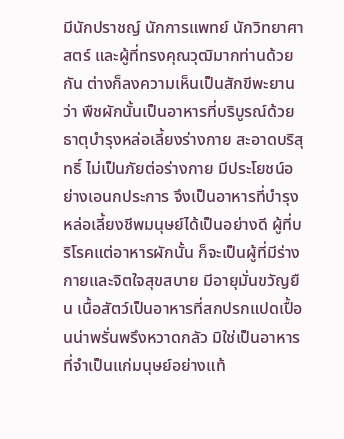มีนักปราชญ์ นักการแพทย์ นักวิทยาศาสตร์ และผู้ที่ทรงคุณวุฒิมากท่านด้วยกัน ต่างก็ลงความเห็นเป็นสักขีพะยานว่า พืชผักนั้นเป็นอาหารที่บริบูรณ์ด้วยธาตุบำรุงหล่อเลี้ยงร่างกาย สะอาดบริสุทธิ์ ไม่เป็นภัยต่อร่างกาย มีประโยชน์อย่างเอนกประการ จึงเป็นอาหารที่บำรุงหล่อเลี้ยงชีพมนุษย์ได้เป็นอย่างดี ผู้ที่บริโรคแต่อาหารผักนั้น ก็จะเป็นผู้ที่มีร่างกายและจิตใจสุขสบาย มีอายุมั่นขวัญยืน เนื้อสัตว์เป็นอาหารที่สกปรกแปดเปื้อนน่าพรั่นพรึงหวาดกลัว มิใช่เป็นอาหารที่จำเป็นแก่มนุษย์อย่างแท้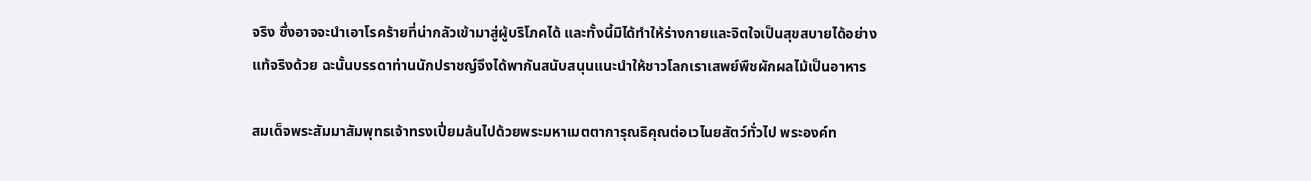จริง ซึ่งอาจจะนำเอาโรคร้ายที่น่ากลัวเข้ามาสู่ผู้บริโภคได้ และทั้งนี้มิได้ทำให้ร่างกายและจิตใจเป็นสุขสบายได้อย่างแท้จริงด้วย ฉะนั้นบรรดาท่านนักปราชญ์จึงได้พากันสนับสนุนแนะนำให้ชาวโลกเราเสพย์พืชผักผลไม้เป็นอาหาร

สมเด็จพระสัมมาสัมพุทธเจ้าทรงเปี่ยมล้นไปด้วยพระมหาเมตตาการุณธิคุณต่อเวไนยสัตว์ทั่วไป พระองค์ท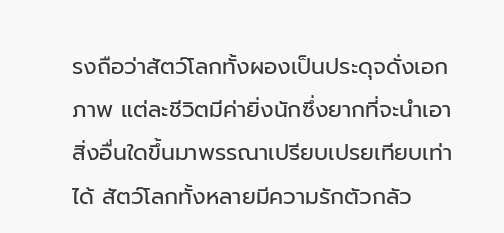รงถือว่าสัตว์โลกทั้งผองเป็นประดุจดั่งเอกภาพ แต่ละชีวิตมีค่ายิ่งนักซึ่งยากที่จะนำเอาสิ่งอื่นใดขึ้นมาพรรณาเปรียบเปรยเทียบเท่าได้ สัตว์โลกทั้งหลายมีความรักตัวกลัว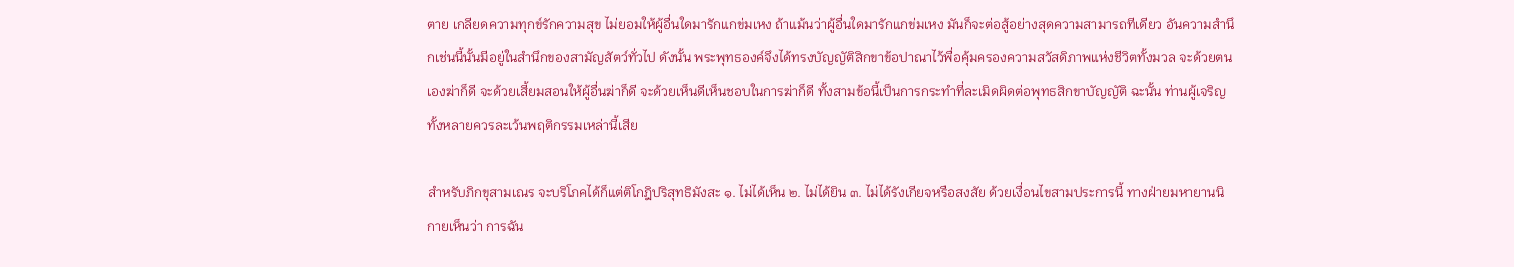ตาย เกลียดความทุกข์รักความสุข ไม่ยอมให้ผู้อื่นใดมารักแกข่มเหง ถ้าแม้นว่าผู้อื่นใดมารักแกข่มเหง มันก็จะต่อสู้อย่างสุดความสามารถทีเดียว อันความสำนึกเช่นนี้นั้นมีอยู่ในสำนึกของสามัญสัตว์ทั่วไป ดังนั้น พระพุทธองค์จึงได้ทรงบัญญัติสิกขาข้อปาณาไว้พื่อคุ้มครองความสวัสดิภาพแห่งชีวิตทั้งมวล จะด้วยตนเองฆ่าก็ดี จะด้วยเสี้ยมสอนให้ผู้อื่นฆ่าก็ดี จะด้วยเห็นดีเห็นชอบในการฆ่าก็ดี ทั้งสามข้อนี้เป็นการกระทำที่ละเมิดผิดต่อพุทธสิกขาบัญญัติ ฉะนั้น ท่านผู้เจริญทั้งหลายควรละเว้นพฤติกรรมเหล่านี้เสีย

สำหรับภิกขุสามเณร จะบริโภคได้ก็แต่ติโกฎิปริสุทธิมังสะ ๑. ไม่ได้เห็น ๒. ไม่ได้ยิน ๓. ไม่ได้รังเกียจหรือสงสัย ด้วยเงื่อนไขสามประการนี้ ทางฝ่ายมหายานนิกายเห็นว่า การฉัน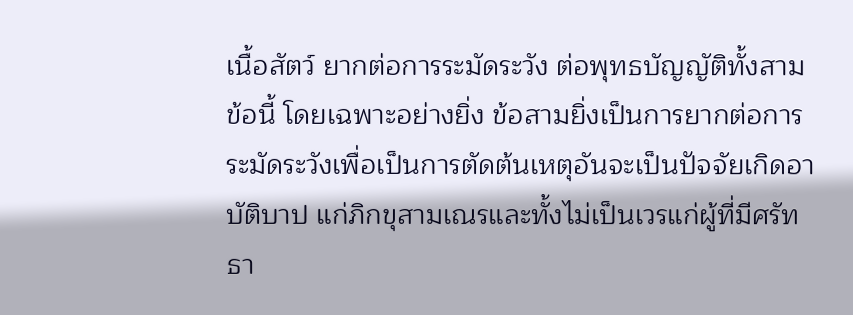เนื้อสัตว์ ยากต่อการระมัดระวัง ต่อพุทธบัญญัติทั้งสามข้อนี้ โดยเฉพาะอย่างยิ่ง ข้อสามยิ่งเป็นการยากต่อการระมัดระวังเพื่อเป็นการตัดต้นเหตุอันจะเป็นปัจจัยเกิดอาบัติบาป แก่ภิกขุสามเณรและทั้งไม่เป็นเวรแก่ผู้ที่มีศรัทธา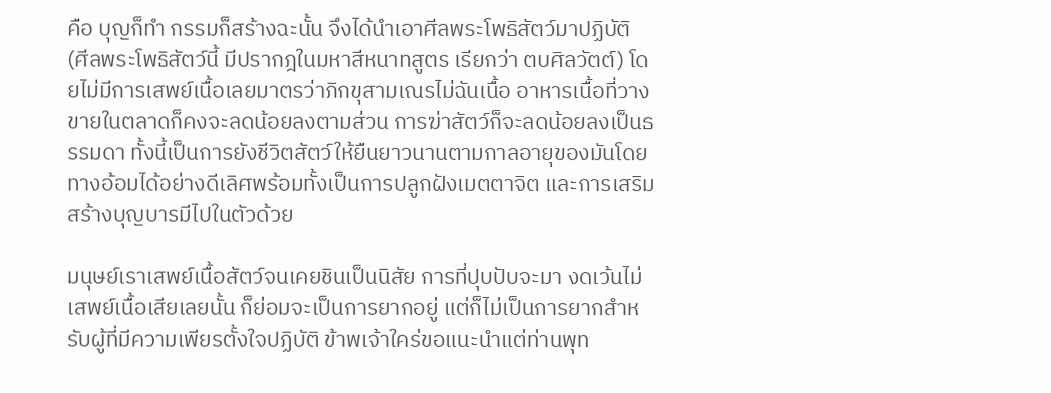คือ บุญก็ทำ กรรมก็สร้างฉะนั้น จึงได้นำเอาศีลพระโพธิสัตว์มาปฏิบัติ (ศีลพระโพธิสัตว์นี้ มีปรากฎในมหาสีหนาทสูตร เรียกว่า ตบศิลวัตต์) โดยไม่มีการเสพย์เนื้อเลยมาตรว่าภิกขุสามเณรไม่ฉันเนื้อ อาหารเนื้อที่วางขายในตลาดก็คงจะลดน้อยลงตามส่วน การฆ่าสัตว์ก็จะลดน้อยลงเป็นธรรมดา ทั้งนี้เป็นการยังชีวิตสัตว์ให้ยืนยาวนานตามกาลอายุของมันโดยทางอ้อมได้อย่างดีเลิศพร้อมทั้งเป็นการปลูกฝังเมตตาจิต และการเสริมสร้างบุญบารมีไปในตัวด้วย

มนุษย์เราเสพย์เนื้อสัตว์จนเคยชินเป็นนิสัย การที่ปุบปับจะมา งดเว้นไม่เสพย์เนื้อเสียเลยนั้น ก็ย่อมจะเป็นการยากอยู่ แต่ก็ไม่เป็นการยากสำหรับผู้ที่มีความเพียรตั้งใจปฏิบัติ ข้าพเจ้าใคร่ขอแนะนำแต่ท่านพุท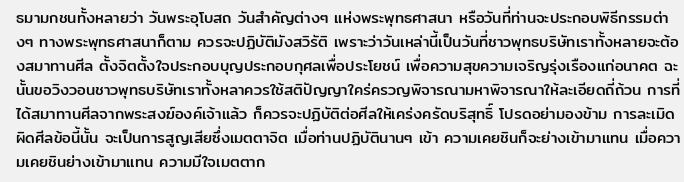ธมามกชนทั้งหลายว่า วันพระอุโบสถ วันสำคัญต่างๆ แห่งพระพุทธศาสนา หรือวันที่ท่านจะประกอบพิธีกรรมต่างๆ ทางพระพุทธศาสนาก็ตาม ควรจะปฏิบัติมังสวิรัติ เพราะว่าวันเหล่านี้เป็นวันที่ชาวพุทธบริษัทเราทั้งหลายจะต้องสมาทานศีล ตั้งจิตตั้งใจประกอบบุญประกอบกุศลเพื่อประโยชน์ เพื่อความสุขความเจริญรุ่งเรืองแก่อนาคต ฉะนั้นขอวิงวอนชาวพุทธบริษัทเราทั้งหลาควรใช้สติปัญญาใคร่ครวญพิจารณามหาพิจารณาให้ละเอียดถี่ถ้วน การที่ได้สมาทานศีลจากพระสงฆ์องค์เจ้าแล้ว ก็ควรจะปฏิบัติต่อศีลให้เคร่งครัดบริสุทธิ์ โปรดอย่ามองข้าม การละเมิดผิดศีลข้อนี้นั้น จะเป็นการสูญเสียซึ่งเมตตาจิต เมื่อท่านปฏิบัตินานๆ เข้า ความเคยชินก็จะย่างเข้ามาแทน เมื่อความเคยชินย่างเข้ามาแทน ความมีใจเมตตาก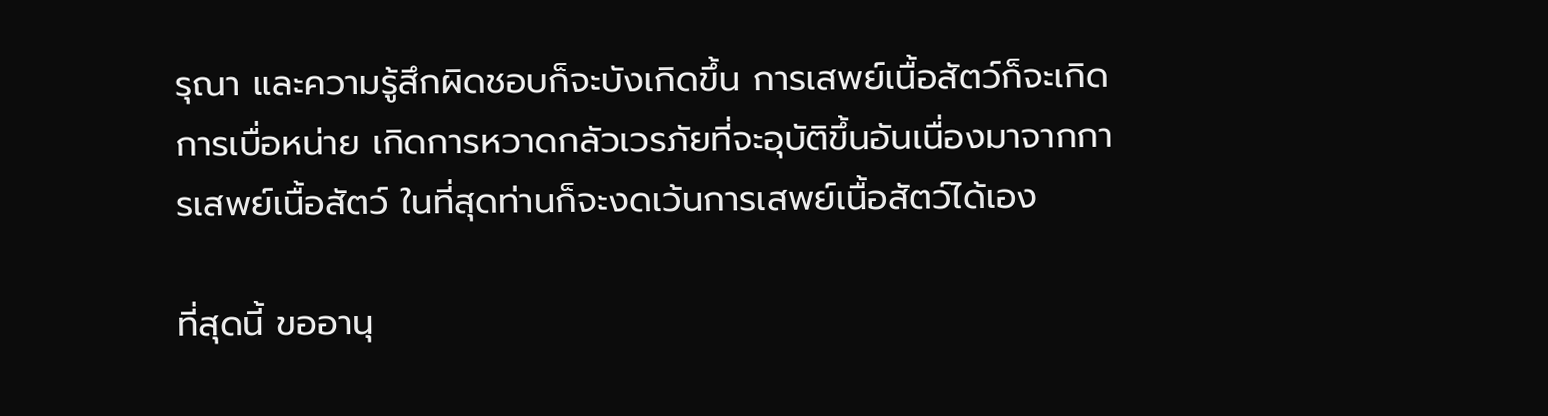รุณา และความรู้สึกผิดชอบก็จะบังเกิดขึ้น การเสพย์เนื้อสัตว์ก็จะเกิดการเบื่อหน่าย เกิดการหวาดกลัวเวรภัยที่จะอุบัติขึ้นอันเนื่องมาจากการเสพย์เนื้อสัตว์ ในที่สุดท่านก็จะงดเว้นการเสพย์เนื้อสัตว์ได้เอง

ที่สุดนี้ ขออานุ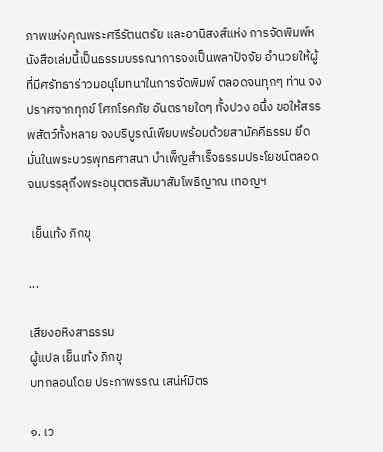ภาพแห่งคุณพระศรีรัตนตรัย และอานิสงส์แห่ง การจัดพิมพ์หนังสือเล่มนี้เป็นธรรมบรรณาการจงเป็นพลาปัจจัย อำนวยให้ผู้ที่มีศรัทธาร่าวมอนุโมทนาในการจัดพิมพ์ ตลอดจนทุกๆ ท่าน จงปราศจากทุกข์ โศกโรคภัย อันตรายใดๆ ทั้งปวง อนึ่ง ขอให้สรรพสัตว์ทั้งหลาย จงบริบูรณ์เพียบพร้อมด้วยสามัคคีธรรม ยึดมั่นในพระบวรพุทธศาสนา บำเพ็ญสำเร็จธรรมประโยชน์ตลอดจนบรรลุถึงพระอนุตตรสัมมาสัมโพธิญาณ เทอญฯ

 เย็นเท้ง ภิกขุ

...

เสียงอหิงสาธรรม
ผู้แปล เย็นเท้ง ภิกขุ
บทกลอนโดย ประภาพรรณ เสน่ห์มิตร

๑. เว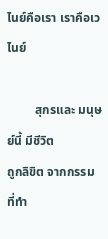ไนย์คือเรา เราคือเวไนย์

         สุกรและ มนุษย์นี้ มีชีวิต
ถูกลิขิต จากกรรม ที่ทำ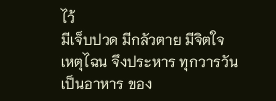ไว้
มีเจ็บปวด มีกลัวตาย มีจิตใจ
เหตุไฉน จึงประหาร ทุกวารวัน
เป็นอาหาร ของ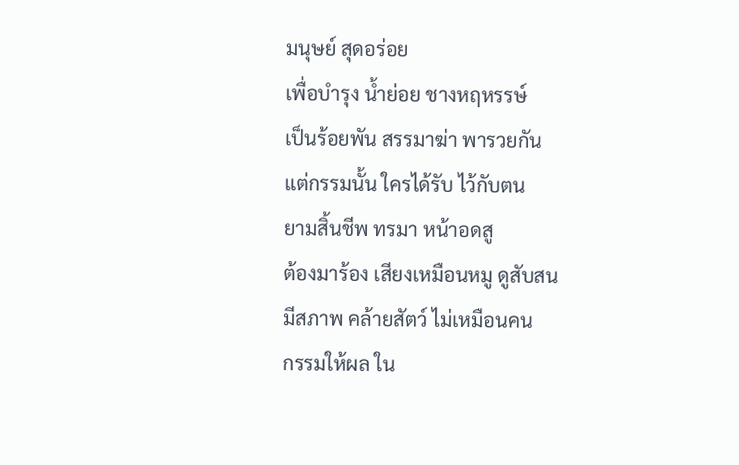มนุษย์ สุดอร่อย
เพื่อบำรุง น้ำย่อย ชางหฤหรรษ์
เป็นร้อยพัน สรรมาฆ่า พารวยกัน
แต่กรรมนั้น ใครได้รับ ไว้กับตน
ยามสิ้นชีพ ทรมา หน้าอดสู
ต้องมาร้อง เสียงเหมือนหมู ดูสับสน
มีสภาพ คล้ายสัตว์ ไม่เหมือนคน
กรรมให้ผล ใน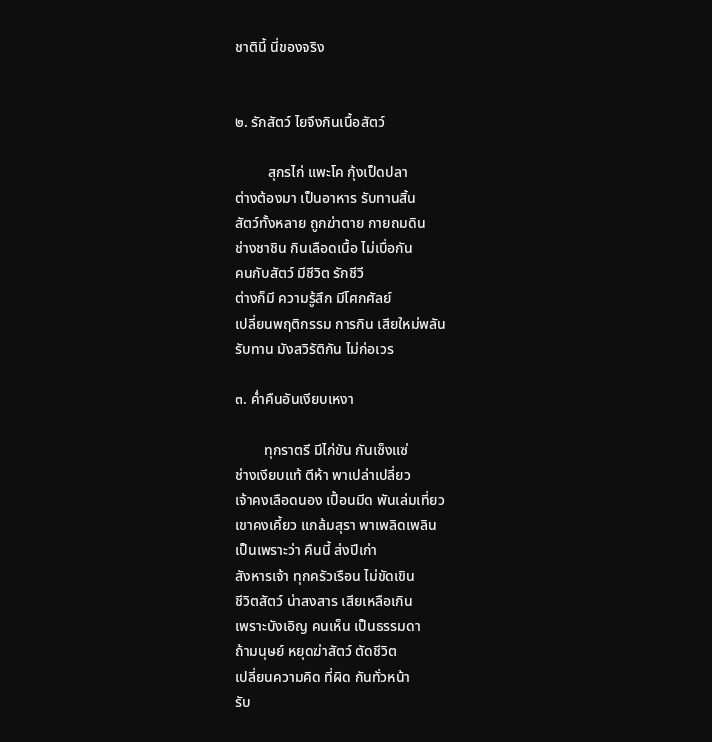ชาตินี้ นี่ของจริง


๒. รักสัตว์ ไยจึงกินเนื้อสัตว์

         สุกรไก่ แพะโค กุ้งเป็ดปลา
ต่างต้องมา เป็นอาหาร รับทานสิ้น
สัตว์ทั้งหลาย ถูกฆ่าตาย กายถมดิน
ช่างชาชิน กินเลือดเนื้อ ไม่เบื่อกัน
คนกับสัตว์ มีชีวิต รักชีวี
ต่างก็มี ความรู้สึก มีโศกศัลย์
เปลี่ยนพฤติกรรม การกิน เสียใหม่พลัน
รับทาน มังสวิรัติกัน ไม่ก่อเวร

๓. ค่ำคืนอันเงียบเหงา

        ทุกราตรี มีไก่ขัน กันเซ็งแซ่
ช่างเงียบแท้ ตีห้า พาเปล่าเปลี่ยว
เจ้าคงเลือดนอง เปื้อนมีด พันเล่มเที่ยว
เขาคงเคี้ยว แกล้มสุรา พาเพลิดเพลิน
เป็นเพราะว่า คืนนี้ ส่งปีเก่า
สังหารเจ้า ทุกครัวเรือน ไม่ขัดเขิน
ชีวิตสัตว์ น่าสงสาร เสียเหลือเกิน
เพราะบังเอิญ คนเห็น เป็นธรรมดา
ถ้ามนุษย์ หยุดฆ่าสัตว์ ตัดชีวิต
เปลี่ยนความคิด ที่ผิด กันทั่วหน้า
รับ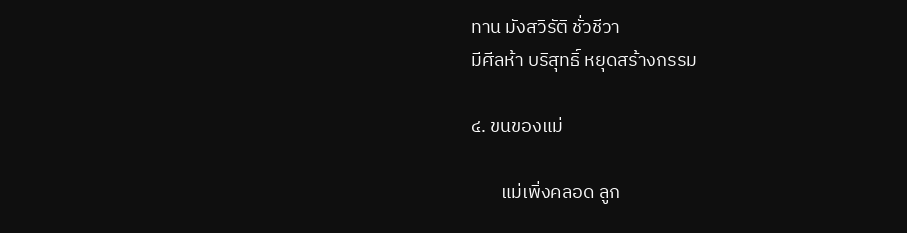ทาน มังสวิรัติ ชั่วชีวา
มีศีลห้า บริสุทธิ์ หยุดสร้างกรรม

๔. ขนของแม่

       แม่เพิ่งคลอด ลูก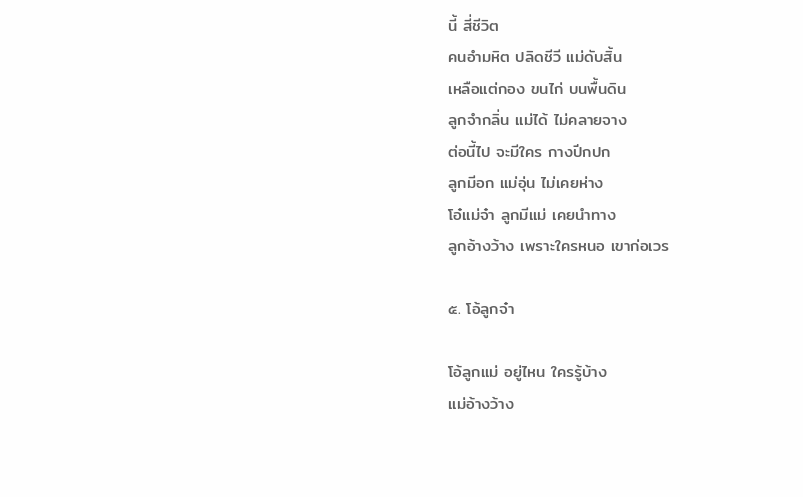นี้ สี่ชีวิต
คนอำมหิต ปลิดชีวี แม่ดับสิ้น
เหลือแต่กอง ขนไก่ บนพื้นดิน
ลูกจำกลิ่น แม่ได้ ไม่คลายจาง
ต่อนี้ไป จะมีใคร กางปีกปก
ลูกมีอก แม่อุ่น ไม่เคยห่าง
โอ๋แม่จ๋า ลูกมีแม่ เคยนำทาง
ลูกอ้างว้าง เพราะใครหนอ เขาก่อเวร

๕. โอ้ลูกจ๋า

โอ้ลูกแม่ อยู่ไหน ใครรู้บ้าง
แม่อ้างว้าง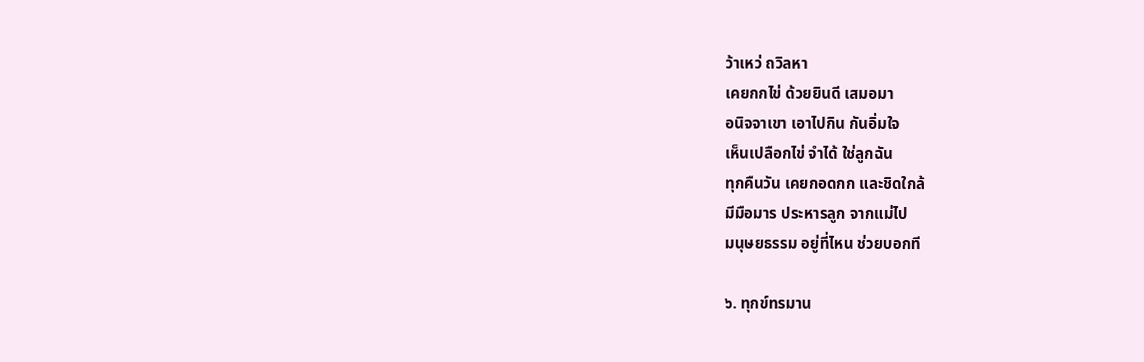ว้าเหว่ ถวิลหา
เคยกกไข่ ด้วยยินดี เสมอมา
อนิจจาเขา เอาไปกิน กันอิ่มใจ
เห็นเปลือกไข่ จำได้ ใช่ลูกฉัน
ทุกคืนวัน เคยกอดกก และชิดใกล้
มีมือมาร ประหารลูก จากแม่ไป
มนุษยธรรม อยู่ที่ไหน ช่วยบอกที

๖. ทุกข์ทรมาน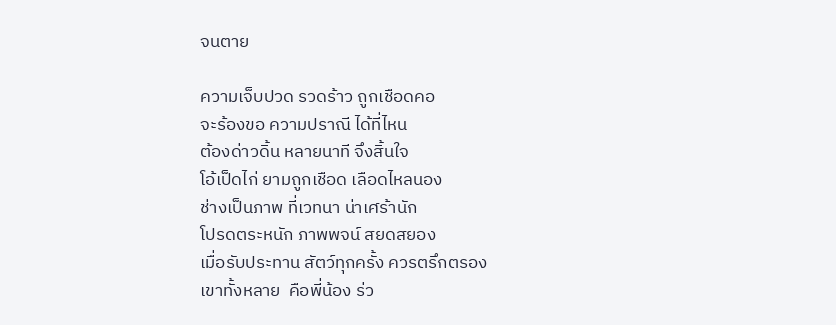จนตาย

ความเจ็บปวด รวดร้าว ถูกเชือดคอ
จะร้องขอ ความปราณี ได้ที่ไหน
ต้องด่าวดิ้น หลายนาที จึงสิ้นใจ
โอ้เป็ดไก่ ยามถูกเชือด เลือดไหลนอง
ช่างเป็นภาพ ที่เวทนา น่าเศร้านัก
โปรดตระหนัก ภาพพจน์ สยดสยอง
เมื่อรับประทาน สัตว์ทุกครั้ง ควรตรึกตรอง
เขาทั้งหลาย  คือพี่น้อง ร่ว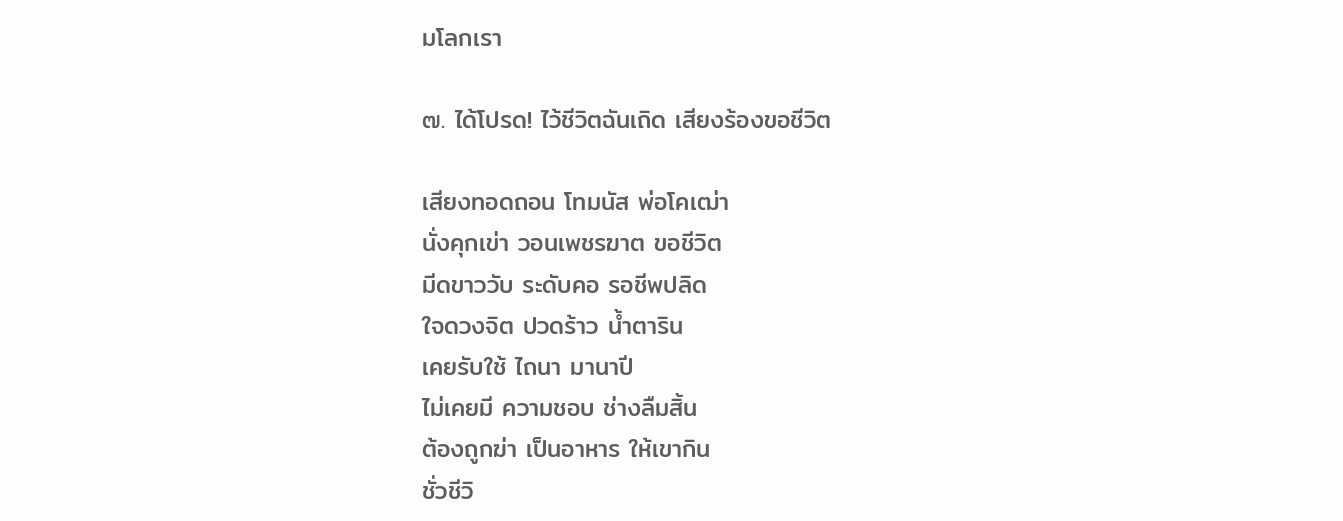มโลกเรา

๗. ได้โปรด! ไว้ชีวิตฉันเถิด เสียงร้องขอชีวิต

เสียงทอดถอน โทมนัส พ่อโคเฒ่า
นั่งคุกเข่า วอนเพชรฆาต ขอชีวิต
มีดขาววับ ระดับคอ รอชีพปลิด
ใจดวงจิต ปวดร้าว น้ำตาริน
เคยรับใช้ ไถนา มานาปี
ไม่เคยมี ความชอบ ช่างลืมสิ้น
ต้องถูกฆ่า เป็นอาหาร ให้เขากิน
ชั่วชีวิ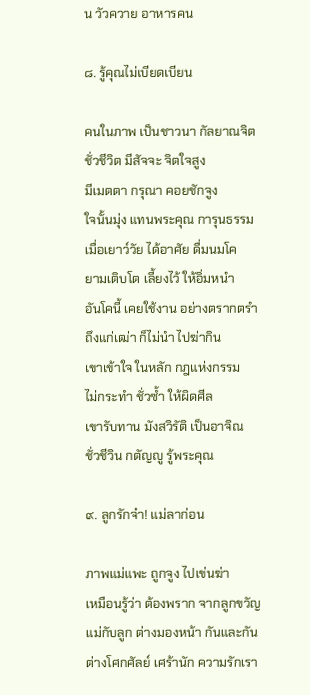น วัวควาย อาหารคน

๘. รู้คุณไม่เบียดเบียน

คนในภาพ เป็นชาวนา กัลยาณจิต
ชั่วชีวิต มีสัจจะ จิตใจสูง
มีเมตตา กรุณา คอยชักจูง
ใจนั้นมุ่ง แทนพระคุณ การุนธรรม
เมื่อเยาว์วัย ได้อาศัย ดื่มนมโค
ยามเติบโต เลี้ยงไว้ ให้อิ่มหนำ
อันโคนี้ เคยใช้งาน อย่างตรากตรำ
ถึงแก่เฒ่า ก็ไม่นำ ไปฆ่ากิน
เขาเข้าใจ ในหลัก กฎแห่งกรรม
ไม่กระทำ ชั่วซ้ำ ให้ผิดศีล
เขารับทาน มังสวิรัติ เป็นอาจิณ
ชั่วชีวิน กตัญญู รู้พระคุณ

๙. ลูกรักจ๋า! แม่ลาก่อน

ภาพแม่แพะ ถูกจูง ไปเข่นฆ่า
เหมือนรู้ว่า ต้องพราก จากลูกขวัญ
แม่กับลูก ต่างมองหน้า กันและกัน
ต่างโศกศัลย์ เศร้านัก ความรักเรา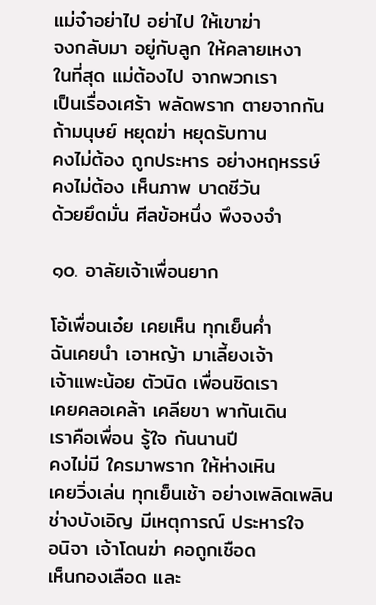แม่จ๋าอย่าไป อย่าไป ให้เขาฆ่า
จงกลับมา อยู่กับลูก ให้คลายเหงา
ในที่สุด แม่ต้องไป จากพวกเรา
เป็นเรื่องเศร้า พลัดพราก ตายจากกัน
ถ้ามนุษย์ หยุดฆ่า หยุดรับทาน
คงไม่ต้อง ถูกประหาร อย่างหฤหรรษ์
คงไม่ต้อง เห็นภาพ บาดชีวัน
ด้วยยึดมั่น ศีลข้อหนึ่ง พึงจงจำ

๑๐. อาลัยเจ้าเพื่อนยาก

โอ้เพื่อนเอ๋ย เคยเห็น ทุกเย็นค่ำ
ฉันเคยนำ เอาหญ้า มาเลี้ยงเจ้า
เจ้าแพะน้อย ตัวนิด เพื่อนชิดเรา
เคยคลอเคล้า เคลียขา พากันเดิน
เราคือเพื่อน รู้ใจ กันนานปี
คงไม่มี ใครมาพราก ให้ห่างเหิน
เคยวิ่งเล่น ทุกเย็นเช้า อย่างเพลิดเพลิน
ช่างบังเอิญ มีเหตุการณ์ ประหารใจ
อนิจา เจ้าโดนฆ่า คอถูกเชือด
เห็นกองเลือด และ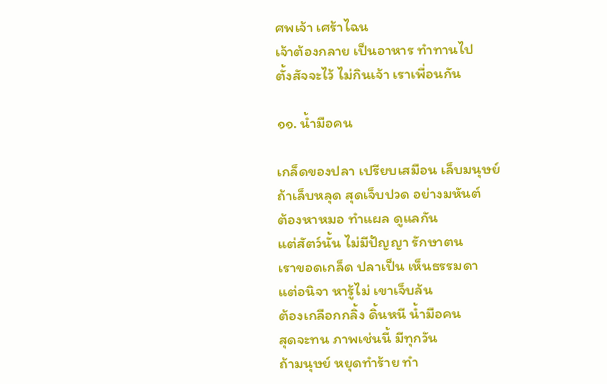ศพเจ้า เศร้าไฉน
เจ้าต้องกลาย เป็นอาหาร ทำทานไป
ตั้งสัจจะไว้ ไม่กินเจ้า เราเพื่อนกัน

๑๑. น้ำมือคน

เกล็ดของปลา เปรียบเสมือน เล็บมนุษย์
ถ้าเล็บหลุด สุดเจ็บปวด อย่างมหันต์
ต้องหาหมอ ทำแผล ดูแลกัน
แต่สัตว์นั้น ไม่มีปัญญา รักษาตน
เราขอดเกล็ด ปลาเป็น เห็นธรรมดา
แต่อนิจา หารู้ไม่ เขาเจ็บล้น
ต้องเกลือกกลิ้ง ดิ้นหนี น้ำมือคน
สุดจะทน ภาพเช่นนี้ มีทุกวัน
ถ้ามนุษย์ หยุดทำร้าย ทำ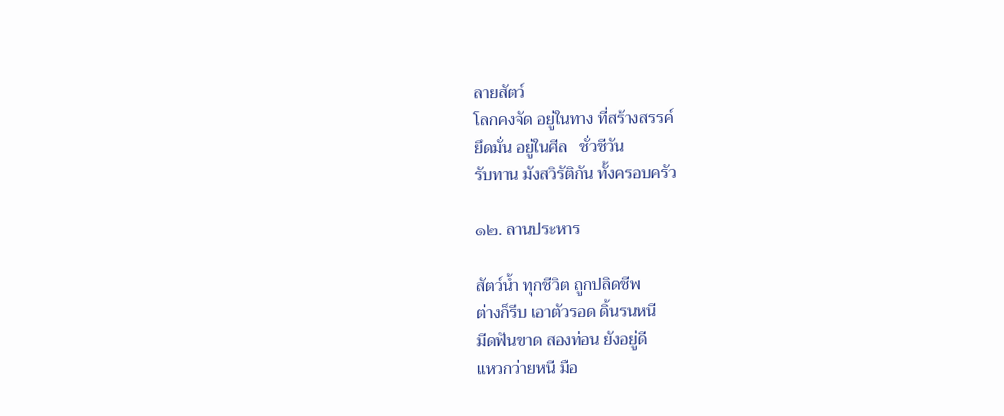ลายสัตว์
โลกคงจัด อยู่ในทาง ที่สร้างสรรค์
ยึดมั่น อยู่ในศีล   ชั่วชีวัน
รับทาน มังสวิรัติกัน ทั้งครอบครัว

๑๒. ลานประหาร

สัตว์น้ำ ทุกชีวิต ถูกปลิดชีพ
ต่างก็รีบ เอาตัวรอด ดิ้นรนหนี
มีดฟันขาด สองท่อน ยังอยู่ดี
แหวกว่ายหนี มือ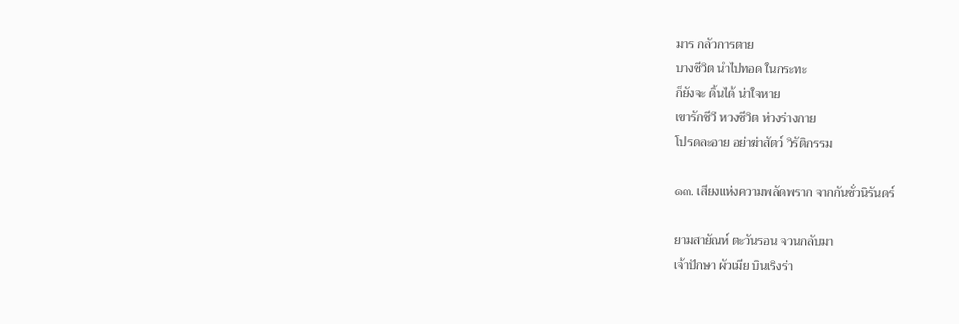มาร กลัวการตาย
บางชีวิต นำไปทอด ในกระทะ
ก็ยังจะ ดิ้นได้ น่าใจหาย
เขารักชีวี หวงชีวิต ห่วงร่างกาย
โปรดละอาย อย่าฆ่าสัตว์ วิรัติกรรม

๑๓. เสียงแห่งความพลัดพราก จากกันชั่วนิรันดร์

ยามสายัณห์ ตะวันรอน จวนกลับมา
เจ้าปักษา ผัวเมีย บินเริงร่า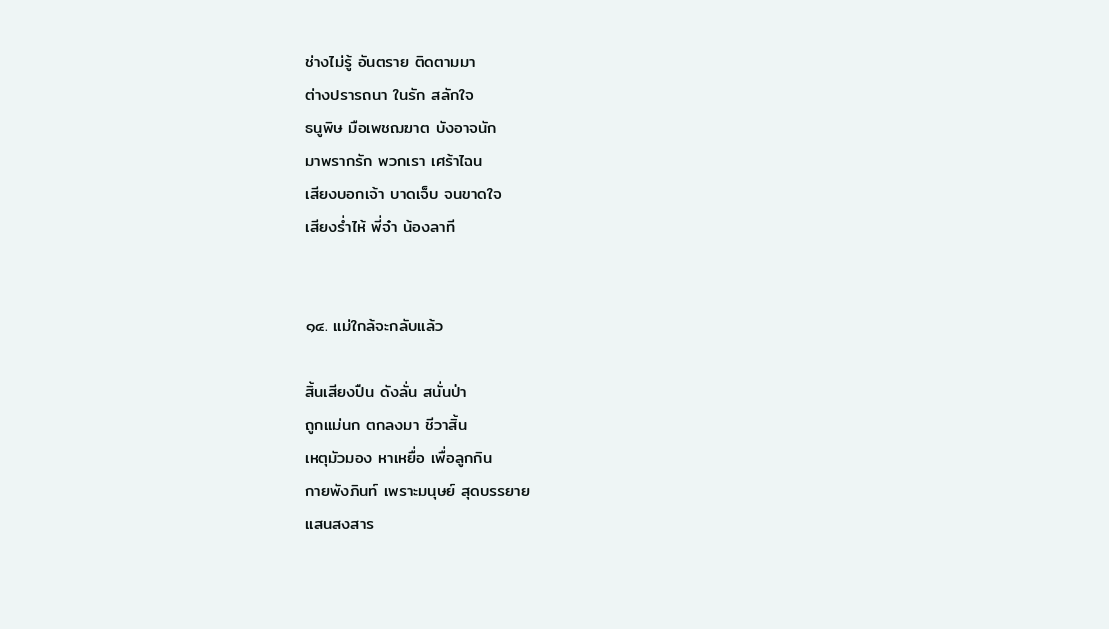ช่างไม่รู้ อันตราย ติดตามมา
ต่างปรารถนา ในรัก สลักใจ
ธนูพิษ มือเพชฌฆาต บังอาจนัก
มาพรากรัก พวกเรา เศร้าไฉน
เสียงบอกเจ้า บาดเจ็บ จนขาดใจ
เสียงร่ำไห้ พี่จ๋า น้องลาที


๑๔. แม่ใกล้จะกลับแล้ว

สิ้นเสียงปืน ดังลั่น สนั่นป่า
ถูกแม่นก ตกลงมา ชีวาสิ้น
เหตุมัวมอง หาเหยื่อ เพื่อลูกกิน
กายพังภินท์ เพราะมนุษย์ สุดบรรยาย
แสนสงสาร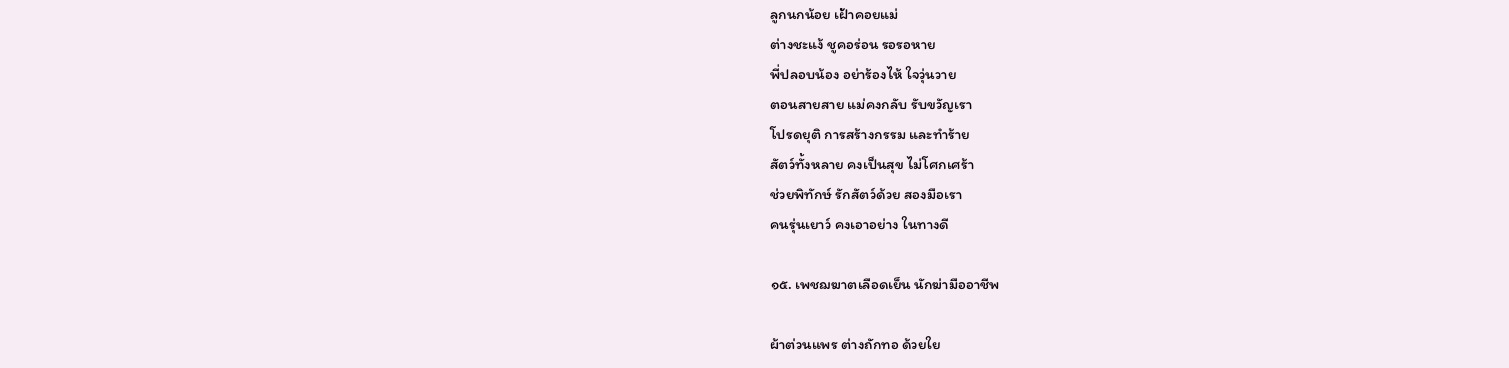ลูกนกน้อย เฝ้าคอยแม่
ต่างชะแง้ ชูคอร่อน รอรอหาย
พี่ปลอบน้อง อย่าร้องไห้ ใจวุ่นวาย
ตอนสายสาย แม่คงกลับ รับขวัญเรา
โปรดยุติ การสร้างกรรม และทำร้าย
สัตว์ทั้งหลาย คงเป็นสุข ไม่โศกเศร้า
ช่วยพิทักษ์ รักสัตว์ด้วย สองมือเรา
คนรุ่นเยาว์ คงเอาอย่าง ในทางดี

๑๕. เพชฌฆาตเลือดเย็น นักฆ่ามืออาชีพ

ผ้าต่วนแพร ต่างถักทอ ด้วยใย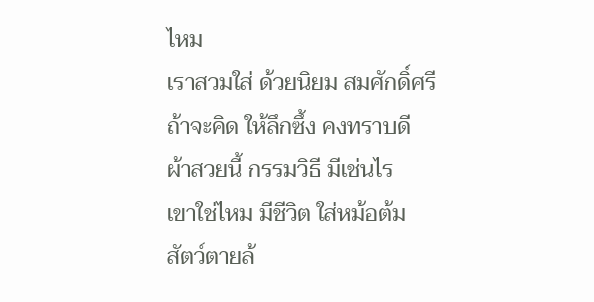ไหม
เราสวมใส่ ด้วยนิยม สมศักดิ์ศรี
ถ้าจะคิด ให้ลึกซึ้ง คงทราบดี
ผ้าสวยนี้ กรรมวิธี มีเช่นไร
เขาใช่ไหม มีชีวิต ใส่หม้อต้ม
สัตว์ตายล้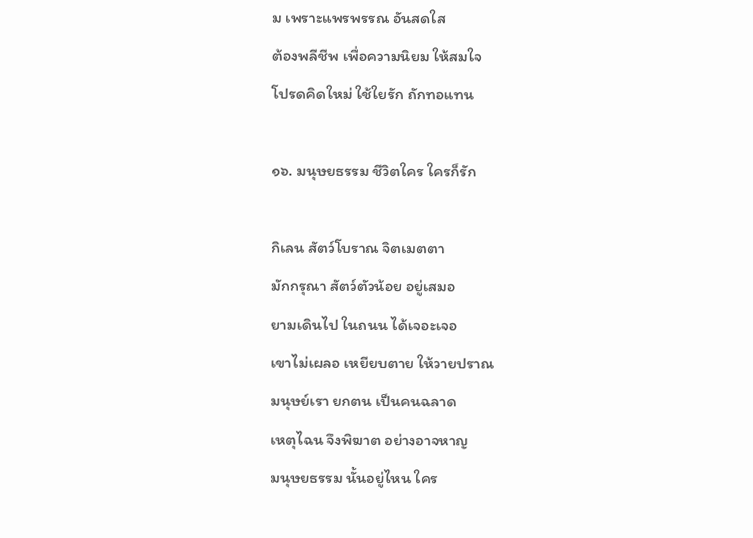ม เพราะแพรพรรณ อันสดใส
ต้องพลีชีพ เพื่อความนิยม ให้สมใจ
โปรดคิดใหม่ ใช้ใยรัก ถักทอแทน

๑๖. มนุษยธรรม ชีวิตใคร ใครก็รัก

กิเลน สัตว์โบราณ จิตเมตตา
มักกรุณา สัตว์ตัวน้อย อยู่เสมอ
ยามเดินไป ในถนน ได้เจอะเจอ
เขาไม่เผลอ เหยียบตาย ให้วายปราณ
มนุษย์เรา ยกตน เป็นคนฉลาด
เหตุไฉน จึงพิฆาต อย่างอาจหาญ
มนุษยธรรม นั้นอยู่ไหน ใคร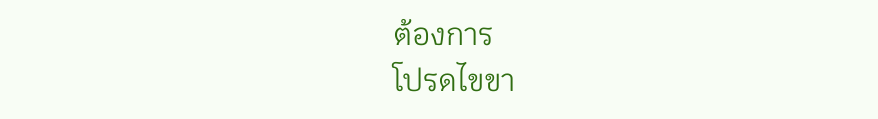ต้องการ
โปรดไขขา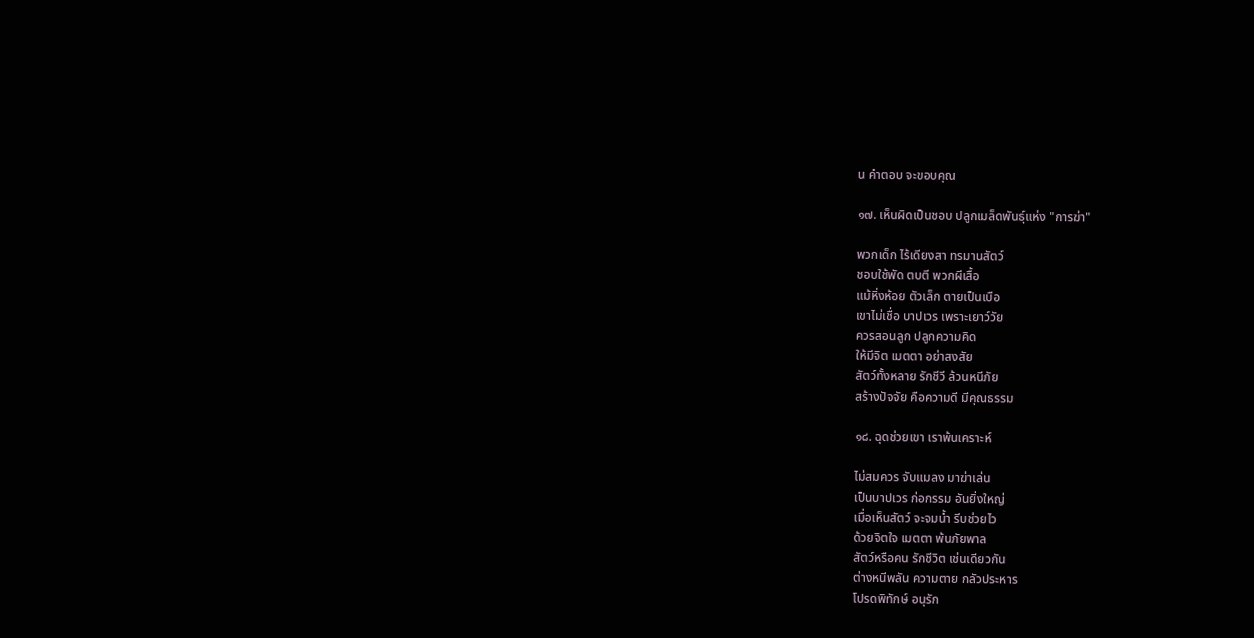น คำตอบ จะขอบคุณ

๑๗. เห็นผิดเป็นชอบ ปลูกเมล็ดพันธุ์แห่ง "การฆ่า"

พวกเด็ก ไร้เดียงสา ทรมานสัตว์
ชอบใช้พัด ตบตี พวกผีเสื้อ
แม้หิ่งห้อย ตัวเล็ก ตายเป็นเบือ
เขาไม่เชื่อ บาปเวร เพราะเยาว์วัย
ควรสอนลูก ปลูกความคิด
ให้มีจิต เมตตา อย่าสงสัย
สัตว์ทั้งหลาย รักชีวี ล้วนหนีภัย
สร้างปัจจัย คือความดี มีคุณธรรม

๑๘. ฉุดช่วยเขา เราพ้นเคราะห์

ไม่สมควร จับแมลง มาฆ่าเล่น
เป็นบาปเวร ก่อกรรม อันยิ่งใหญ่
เมื่อเห็นสัตว์ จะจมน้ำ รีบช่วยไว
ด้วยจิตใจ เมตตา พ้นภัยพาล
สัตว์หรือคน รักชีวิต เช่นเดียวกัน
ต่างหนีพลัน ความตาย กลัวประหาร
โปรดพิทักษ์ อนุรัก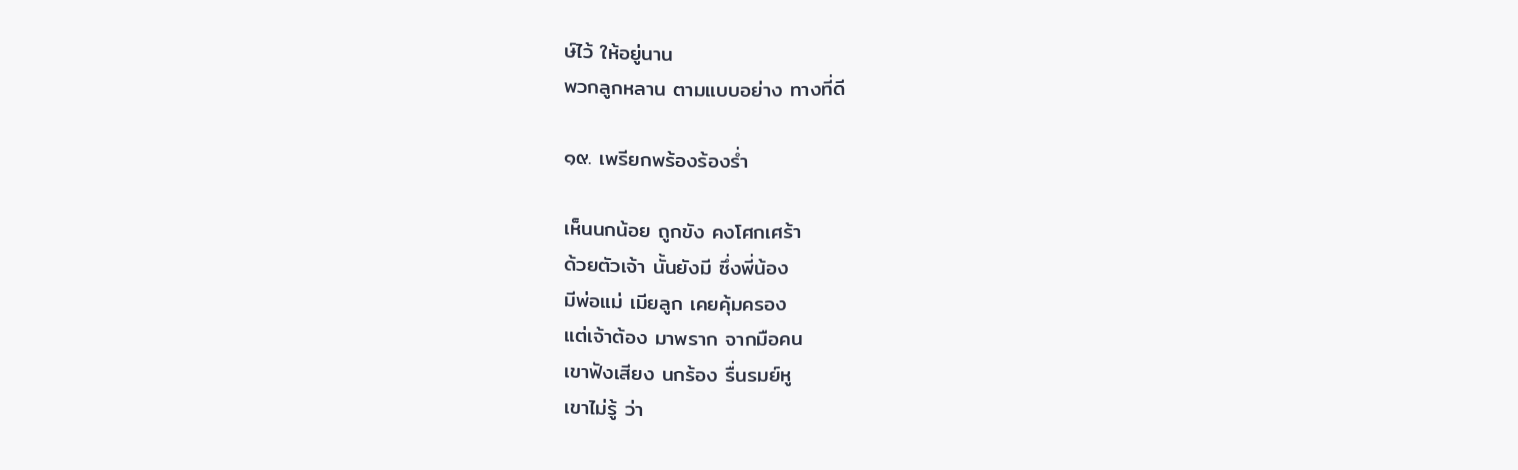ษ์ไว้ ให้อยู่นาน
พวกลูกหลาน ตามแบบอย่าง ทางที่ดี

๑๙. เพรียกพร้องร้องร่ำ

เห็นนกน้อย ถูกขัง คงโศกเศร้า
ด้วยตัวเจ้า นั้นยังมี ซึ่งพี่น้อง
มีพ่อแม่ เมียลูก เคยคุ้มครอง
แต่เจ้าต้อง มาพราก จากมือคน
เขาฟังเสียง นกร้อง รื่นรมย์หู
เขาไม่รู้ ว่า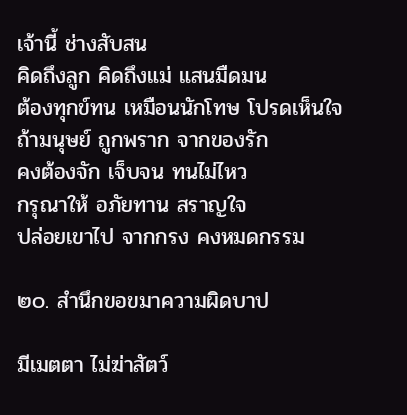เจ้านี้ ช่างสับสน
คิดถึงลูก คิดถึงแม่ แสนมืดมน
ต้องทุกข์ทน เหมือนนักโทษ โปรดเห็นใจ
ถ้ามนุษย์ ถูกพราก จากของรัก
คงต้องจัก เจ็บจน ทนไม่ไหว
กรุณาให้ อภัยทาน สราญใจ
ปล่อยเขาไป จากกรง คงหมดกรรม

๒๐. สำนึกขอขมาความผิดบาป

มีเมตตา ไม่ฆ่าสัตว์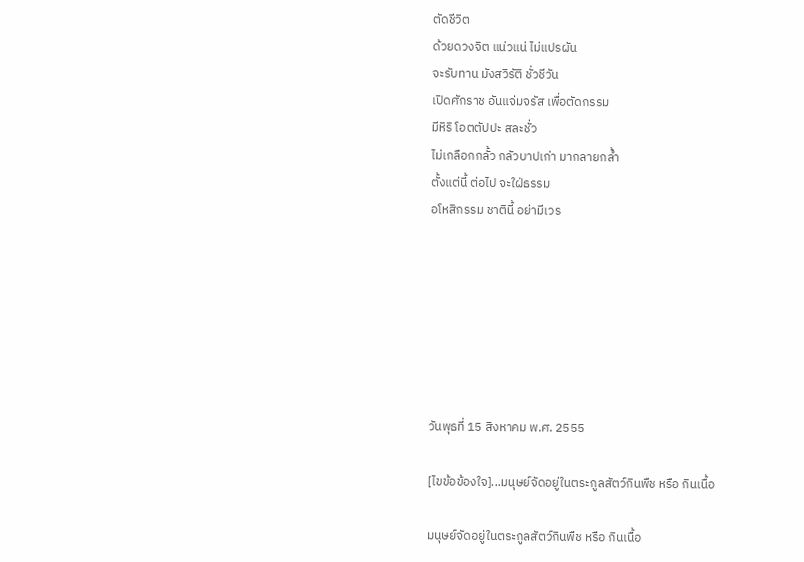ตัดชีวิต
ด้วยดวงจิต แน่วแน่ ไม่แปรผัน
จะรับทาน มังสวิรัติ ชั่วชีวัน
เปิดศักราช อันแจ่มจรัส เพื่อตัดกรรม
มีหิริ โอตตัปปะ สละชั่ว
ไม่เกลือกกลั้ว กลัวบาปเก่า มากลายกล้ำ
ตั้งแต่นี้ ต่อไป จะใฝ่ธรรม
อโหสิกรรม ชาตินี้ อย่ามีเวร







วันพุธที่ 15 สิงหาคม พ.ศ. 2555

[ไขข้อข้องใจ]...มนุษย์จัดอยู่ในตระกูลสัตว์กินพืช หรือ กินเนื้อ

มนุษย์จัดอยู่ในตระกูลสัตว์กินพืช หรือ กินเนื้อ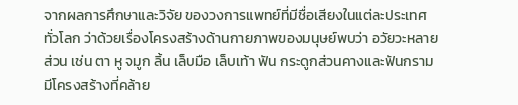จากผลการศึกษาและวิจัย ของวงการแพทย์ที่มีชื่อเสียงในแต่ละประเทศทั่วโลก ว่าด้วยเรื่องโครงสร้างด้านกายภาพของมนุษย์พบว่า อวัยวะหลายส่วน เช่น ตา หู จมูก ลิ้น เล็บมือ เล็บเท้า ฟัน กระดูกส่วนคางและฟันกราม มีโครงสร้างที่คล้าย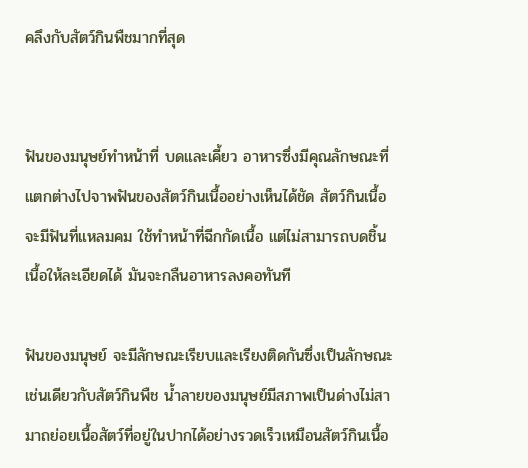คลึงกับสัตว์กินพืชมากที่สุด


ฟันของมนุษย์ทำหน้าที่ บดและเคี้ยว อาหารซึ่งมีคุณลักษณะที่แตกต่างไปจาพฟันของสัตว์กินเนื้ออย่างเห็นได้ชัด สัตว์กินเนื้อจะมีฟันที่แหลมคม ใช้ทำหน้าที่ฉีกกัดเนื้อ แต่ไม่สามารถบดชิ้นเนื้อให้ละเอียดได้ มันจะกลืนอาหารลงคอทันที

ฟันของมนุษย์ จะมีลักษณะเรียบและเรียงติดกันซึ่งเป็นลักษณะเช่นเดียวกับสัตว์กินพืช น้ำลายของมนุษย์มีสภาพเป็นด่างไม่สามาถย่อยเนื้อสัตว์ที่อยู่ในปากได้อย่างรวดเร็วเหมือนสัตว์กินเนื้อ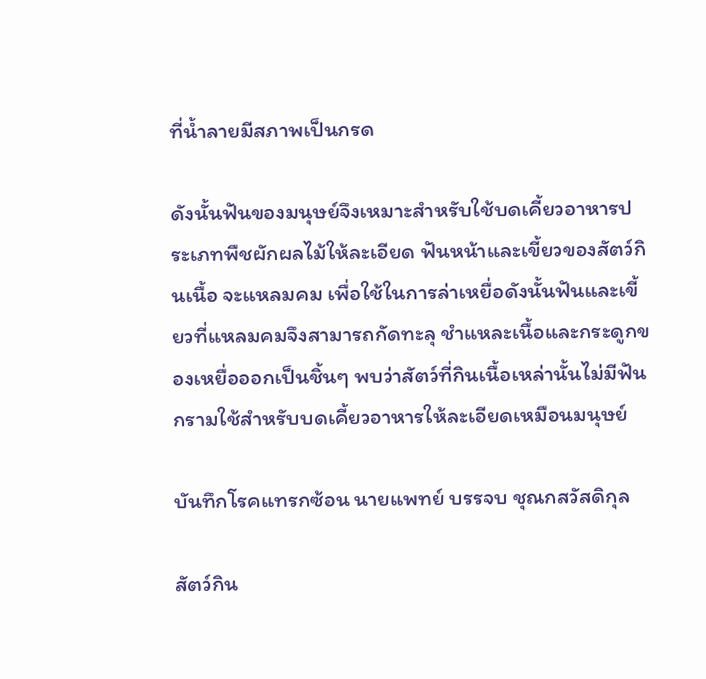ที่น้ำลายมีสภาพเป็นกรด

ดังนั้นฟันของมนุษย์จึงเหมาะสำหรับใช้บดเคี้ยวอาหารประเภทพืชผักผลไม้ให้ละเอียด ฟันหน้าและเขี้ยวของสัตว์กินเนื้อ จะแหลมคม เพื่อใช้ในการล่าเหยื่อดังนั้นฟันและเขี้ยวที่แหลมคมจึงสามารถกัดทะลุ ชำแหละเนื้อและกระดูกของเหยื่อออกเป็นชิ้นๆ พบว่าสัตว์ที่กินเนื้อเหล่านั้นไม่มีฟันกรามใช้สำหรับบดเคี้ยวอาหารให้ละเอียดเหมือนมนุษย์

บันทึกโรคแทรกซ้อน นายแพทย์ บรรจบ ชุณกสวัสดิกุล

สัตว์กิน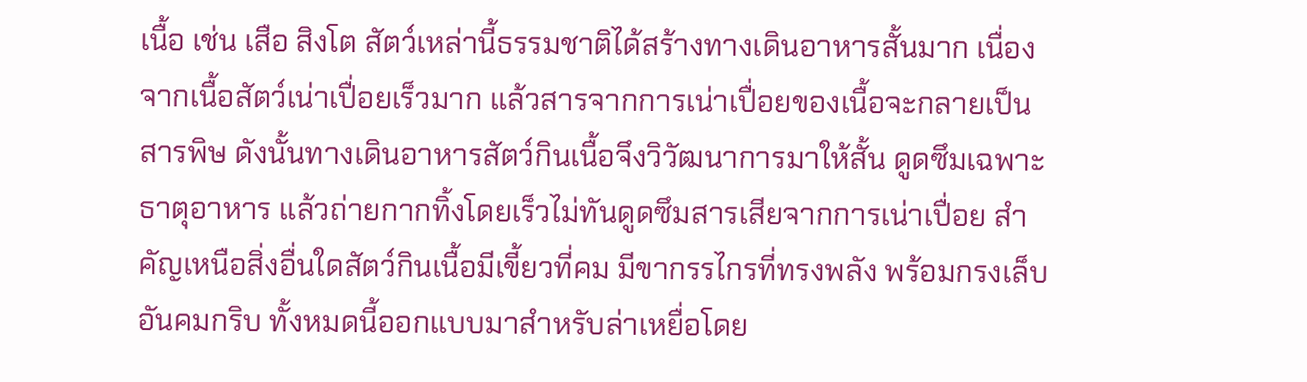เนื้อ เช่น เสือ สิงโต สัตว์เหล่านี้ธรรมชาติได้สร้างทางเดินอาหารสั้นมาก เนื่องจากเนื้อสัตว์เน่าเปื่อยเร็วมาก แล้วสารจากการเน่าเปื่อยของเนื้อจะกลายเป็นสารพิษ ดังนั้นทางเดินอาหารสัตว์กินเนื้อจึงวิวัฒนาการมาให้สั้น ดูดซึมเฉพาะธาตุอาหาร แล้วถ่ายกากทิ้งโดยเร็วไม่ทันดูดซึมสารเสียจากการเน่าเปื่อย สำคัญเหนือสิ่งอื่นใดสัตว์กินเนื้อมีเขี้ยวที่คม มีขากรรไกรที่ทรงพลัง พร้อมกรงเล็บอันคมกริบ ทั้งหมดนี้ออกแบบมาสำหรับล่าเหยื่อโดย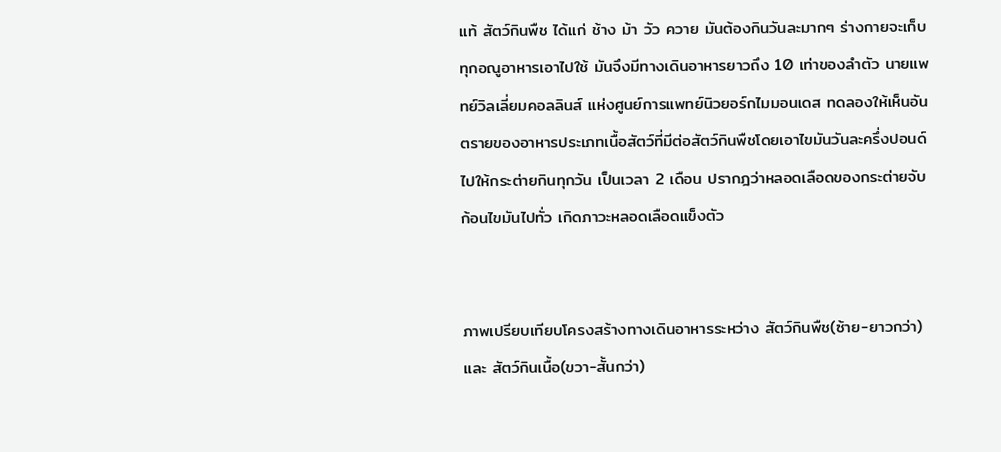แท้ สัตว์กินพืช ได้แก่ ช้าง ม้า วัว ควาย มันต้องกินวันละมากๆ ร่างกายจะเก็บทุกอณูอาหารเอาไปใช้ มันจึงมีทางเดินอาหารยาวถึง 10 เท่าของลำตัว นายแพทย์วิลเลี่ยมคอลลินส์ แห่งศูนย์การแพทย์นิวยอร์กไมมอนเดส ทดลองให้เห็นอันตรายของอาหารประเภทเนื้อสัตว์ที่มีต่อสัตว์กินพืชโดยเอาไขมันวันละครึ่งปอนด์ไปให้กระต่ายกินทุกวัน เป็นเวลา 2 เดือน ปรากฎว่าหลอดเลือดของกระต่ายจับก้อนไขมันไปทั่ว เกิดภาวะหลอดเลือดแข็งตัว


ภาพเปรียบเทียบโครงสร้างทางเดินอาหารระหว่าง สัตว์กินพืช(ซ้าย-ยาวกว่า) และ สัตว์กินเนื้อ(ขวา-สั้นกว่า)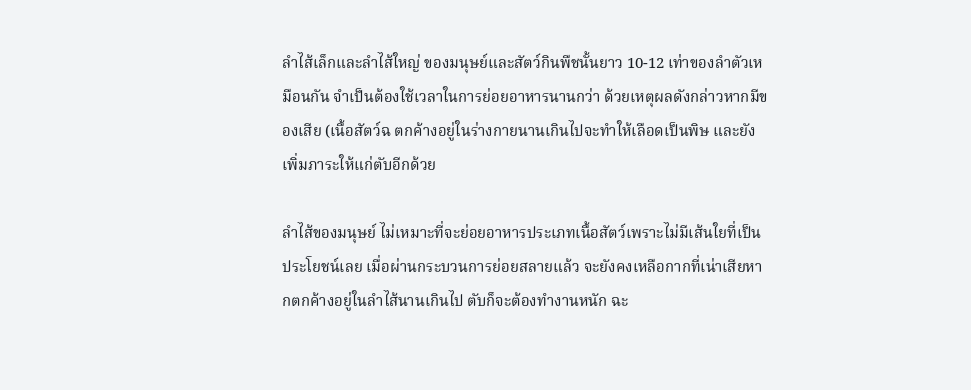ลำไส้เล็กและลำไส้ใหญ่ ของมนุษย์และสัตว์กินพืชนั้นยาว 10-12 เท่าของลำตัวเหมือนกัน จำเป็นต้องใช้เวลาในการย่อยอาหารนานกว่า ด้วยเหตุผลดังกล่าวหากมีของเสีย (เนื้อสัตว์ฉ ตกค้างอยู่ในร่างกายนานเกินไปจะทำให้เลือดเป็นพิษ และยังเพิ่มภาระให้แก่ตับอีกด้วย

ลำไส้ของมนุษย์ ไม่เหมาะที่จะย่อยอาหารประเภทเนื้อสัตว์เพราะไม่มีเส้นใยที่เป็นประโยชน์เลย เมื่อผ่านกระบวนการย่อยสลายแล้ว จะยังคงเหลือกากที่เน่าเสียหากตกค้างอยู่ในลำไส้นานเกินไป ตับก็จะต้องทำงานหนัก ฉะ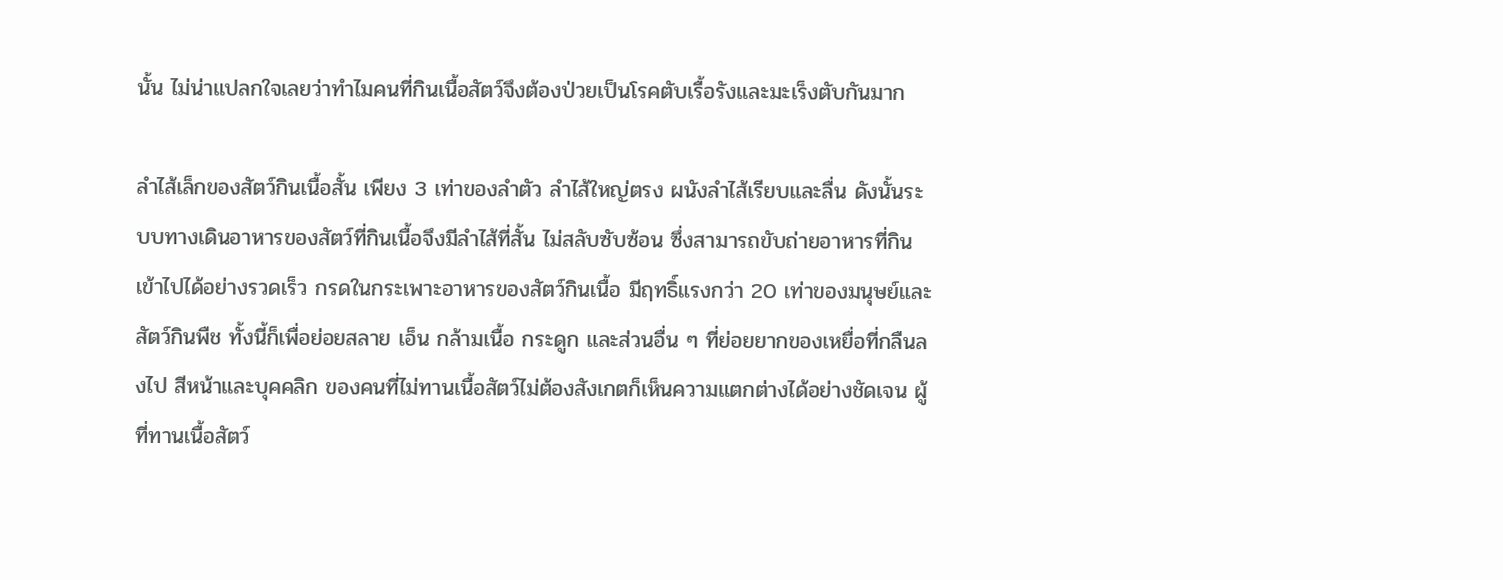นั้น ไม่น่าแปลกใจเลยว่าทำไมคนที่กินเนื้อสัตว์จึงต้องป่วยเป็นโรคตับเรื้อรังและมะเร็งตับกันมาก

ลำไส้เล็กของสัตว์กินเนื้อสั้น เพียง 3 เท่าของลำตัว ลำไส้ใหญ่ตรง ผนังลำไส้เรียบและลื่น ดังนั้นระบบทางเดินอาหารของสัตว์ที่กินเนื้อจึงมีลำไส้ที่สั้น ไม่สลับซับซ้อน ซึ่งสามารถขับถ่ายอาหารที่กินเข้าไปได้อย่างรวดเร็ว กรดในกระเพาะอาหารของสัตว์กินเนื้อ มีฤทธิ์แรงกว่า 20 เท่าของมนุษย์และสัตว์กินพืช ทั้งนี้ก็เพื่อย่อยสลาย เอ็น กล้ามเนื้อ กระดูก และส่วนอื่น ๆ ที่ย่อยยากของเหยื่อที่กลืนลงไป สีหน้าและบุคคลิก ของคนที่ไม่ทานเนื้อสัตว์ไม่ต้องสังเกตก็เห็นความแตกต่างได้อย่างชัดเจน ผู้ที่ทานเนื้อสัตว์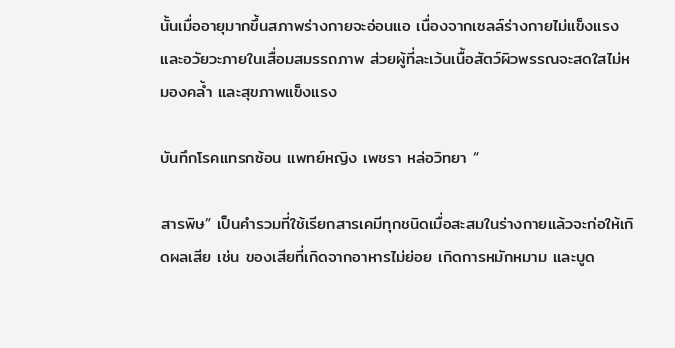นั้นเมื่ออายุมากขึ้นสภาพร่างกายจะอ่อนแอ เนื่องจากเซลล์ร่างกายไม่แข็งแรง และอวัยวะภายในเสื่อมสมรรถภาพ ส่วยผู้ที่ละเว้นเนื้อสัตว์ผิวพรรณจะสดใสไม่หมองคล้ำ และสุขภาพแข็งแรง

บันทึกโรคแทรกซ้อน แพทย์หญิง เพชรา หล่อวิทยา “

สารพิษ” เป็นคำรวมที่ใช้เรียกสารเคมีทุกชนิดเมื่อสะสมในร่างกายแล้วจะก่อให้เกิดผลเสีย เช่น ของเสียที่เกิดจากอาหารไม่ย่อย เกิดการหมักหมาม และบูด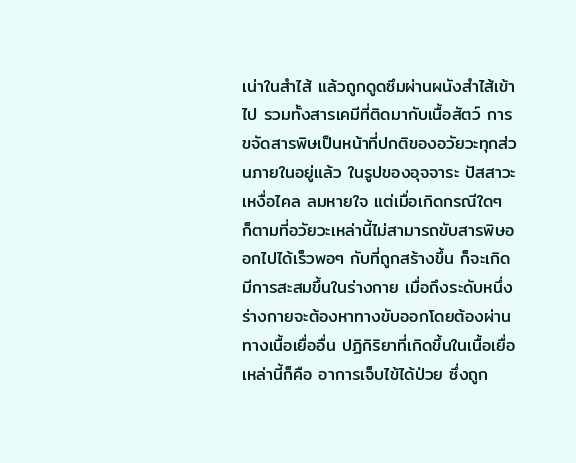เน่าในสำไส้ แล้วถูกดูดซึมผ่านผนังสำไส้เข้าไป รวมทั้งสารเคมีที่ติดมากับเนื้อสัตว์ การขจัดสารพิษเป็นหน้าที่ปกติของอวัยวะทุกส่วนภายในอยู่แล้ว ในรูปของอุจจาระ ปัสสาวะ เหงื่อไคล ลมหายใจ แต่เมื่อเกิดกรณีใดๆ ก็ตามที่อวัยวะเหล่านี้ไม่สามารถขับสารพิษออกไปได้เร็วพอๆ กับที่ถูกสร้างขึ้น ก็จะเกิดมีการสะสมขึ้นในร่างกาย เมื่อถึงระดับหนึ่งร่างกายจะต้องหาทางขับออกโดยต้องผ่านทางเนื้อเยื่ออื่น ปฏิกิริยาที่เกิดขึ้นในเนื้อเยื่อเหล่านี้ก็คือ อาการเจ็บไข้ได้ป่วย ซึ่งถูก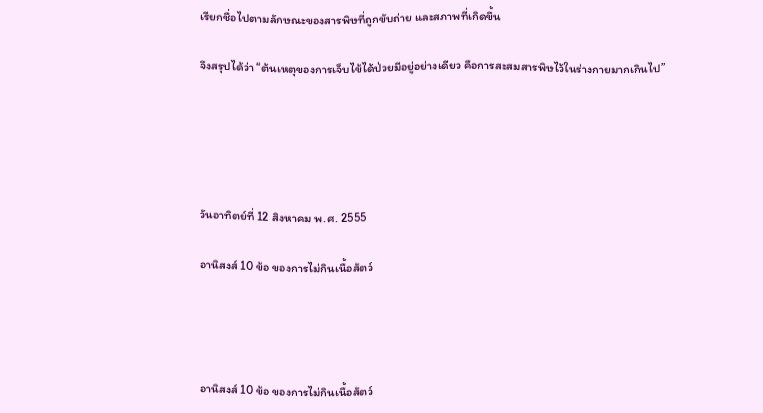เรียกชื่อไปตามลักษณะของสารพิษที่ถูกขับถ่าย และสภาพที่เกิดขึ้น

จึงสรุปได้ว่า “ต้นเหตุของการเจ็บไข้ได้ป่วยมีอยู่อย่างเดียว คือการสะสมสารพิษไว้ในร่างกายมากเกินไป”





วันอาทิตย์ที่ 12 สิงหาคม พ.ศ. 2555

อานิสงส์ 10 ข้อ ของการไม่กินเนื้อสัตว์




อานิสงส์ 10 ข้อ ของการไม่กินเนื้อสัตว์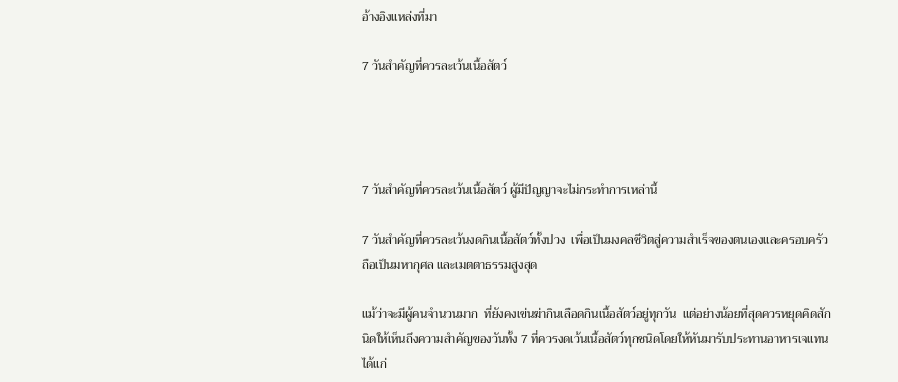อ้างอิงแหล่งที่มา

7 วันสำคัญที่ควรละเว้นเนื้อสัตว์




7 วันสำคัญที่ควรละเว้นเนื้อสัตว์ ผู้มีปัญญาจะไม่กระทำการเหล่านี้

7 วันสำคัญที่ควรละเว้นงดกินเนื้อสัตว์ทั้งปวง  เพื่อเป็นมงคลชีวิตสู่ความสำเร็จของตนเองและครอบครัว  ถือเป็นมหากุศล และเมตตาธรรมสูงสุด

แม้ว่าจะมีผู้คนจำนวนมาก  ที่ยังคงเข่นฆ่ากินเลือดกินเนื้อสัตว์อยู่ทุกวัน  แต่อย่างน้อยที่สุดควรหยุดคิดสักนิดให้เห็นถึงความสำคัญของวันทั้ง 7 ที่ควรงดเว้นเนื้อสัตว์ทุกชนิดโดยให้หันมารับประทานอาหารเจแทน ได้แก่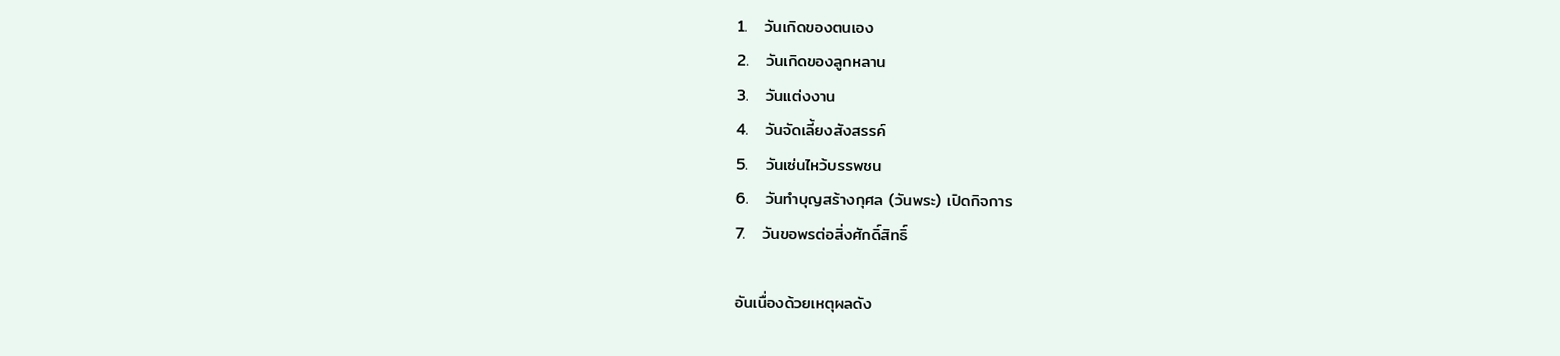1.   วันเกิดของตนเอง
2.   วันเกิดของลูกหลาน
3.   วันแต่งงาน
4.   วันจัดเลี้ยงสังสรรค์
5.   วันเซ่นไหว้บรรพชน
6.   วันทำบุญสร้างกุศล (วันพระ) เปิดกิจการ
7.   วันขอพรต่อสิ่งศักดิ์สิทธิ์

อันเนื่องด้วยเหตุผลดัง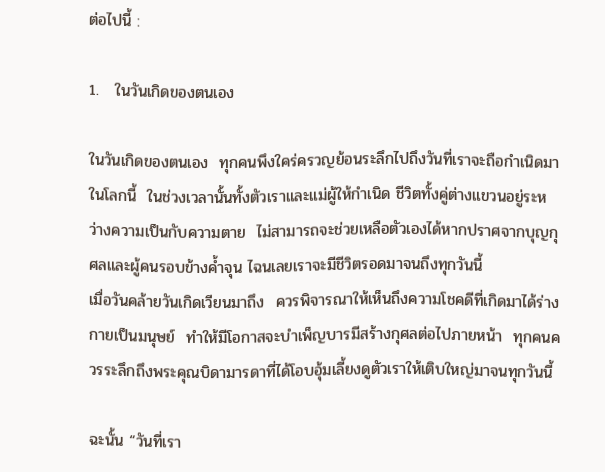ต่อไปนี้ :

1.   ในวันเกิดของตนเอง

ในวันเกิดของตนเอง  ทุกคนพึงใคร่ครวญย้อนระลึกไปถึงวันที่เราจะถือกำเนิดมาในโลกนี้  ในช่วงเวลานั้นทั้งตัวเราและแม่ผู้ให้กำเนิด ชีวิตทั้งคู่ต่างแขวนอยู่ระหว่างความเป็นกับความตาย  ไม่สามารถจะช่วยเหลือตัวเองได้หากปราศจากบุญกุศลและผู้คนรอบข้างค้ำจุน ไฉนเลยเราจะมีชีวิตรอดมาจนถึงทุกวันนี้
เมื่อวันคล้ายวันเกิดเวียนมาถึง  ควรพิจารณาให้เห็นถึงความโชคดีที่เกิดมาได้ร่างกายเป็นมนุษย์  ทำให้มีโอกาสจะบำเพ็ญบารมีสร้างกุศลต่อไปภายหน้า  ทุกคนควรระลึกถึงพระคุณบิดามารดาที่ได้โอบอุ้มเลี้ยงดูตัวเราให้เติบใหญ่มาจนทุกวันนี้

ฉะนั้น “วันที่เรา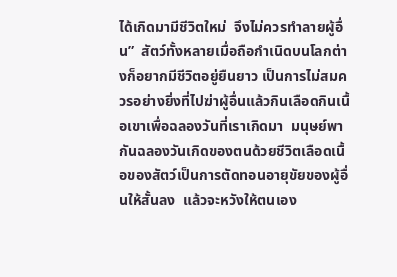ได้เกิดมามีชีวิตใหม่  จึงไม่ควรทำลายผู้อื่น”  สัตว์ทั้งหลายเมื่อถือกำเนิดบนโลกต่างก็อยากมีชีวิตอยู่ยืนยาว เป็นการไม่สมควรอย่างยิ่งที่ไปฆ่าผู้อื่นแล้วกินเลือดกินเนื้อเขาเพื่อฉลองวันที่เราเกิดมา  มนุษย์พากันฉลองวันเกิดของตนด้วยชีวิตเลือดเนื้อของสัตว์เป็นการตัดทอนอายุขัยของผู้อื่นให้สั้นลง  แล้วจะหวังให้ตนเอง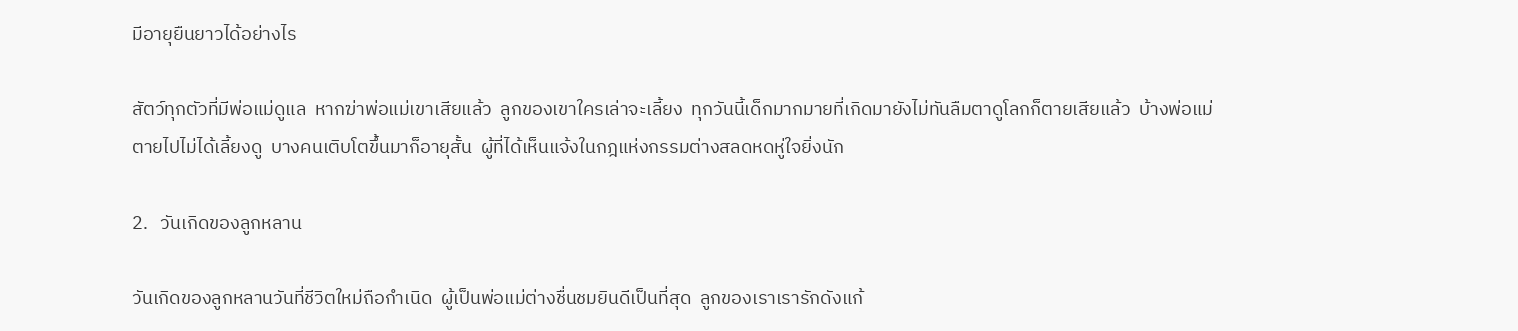มีอายุยืนยาวได้อย่างไร

สัตว์ทุกตัวที่มีพ่อแม่ดูแล  หากฆ่าพ่อแม่เขาเสียแล้ว  ลูกของเขาใครเล่าจะเลี้ยง  ทุกวันนี้เด็กมากมายที่เกิดมายังไม่ทันลืมตาดูโลกก็ตายเสียแล้ว  บ้างพ่อแม่ตายไปไม่ได้เลี้ยงดู  บางคนเติบโตขึ้นมาก็อายุสั้น  ผู้ที่ได้เห็นแจ้งในกฎแห่งกรรมต่างสลดหดหู่ใจยิ่งนัก

2.   วันเกิดของลูกหลาน

วันเกิดของลูกหลานวันที่ชีวิตใหม่ถือกำเนิด  ผู้เป็นพ่อแม่ต่างชื่นชมยินดีเป็นที่สุด  ลูกของเราเรารักดังแก้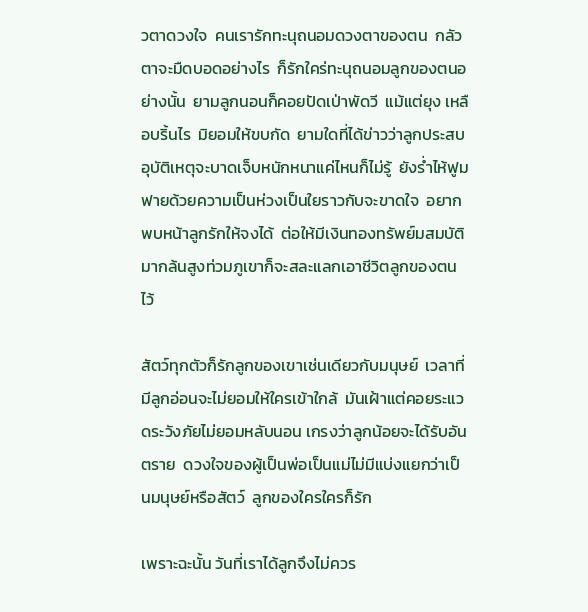วตาดวงใจ  คนเรารักทะนุถนอมดวงตาของตน  กลัวตาจะมืดบอดอย่างไร  ก็รักใคร่ทะนุถนอมลูกของตนอย่างนั้น  ยามลูกนอนก็คอยปัดเป่าพัดวี  แม้แต่ยุง เหลือบริ้นไร  มิยอมให้ขบกัด  ยามใดที่ได้ข่าวว่าลูกประสบอุบัติเหตุจะบาดเจ็บหนักหนาแค่ไหนก็ไม่รู้  ยังร่ำไห้ฟูมฟายด้วยความเป็นห่วงเป็นใยราวกับจะขาดใจ  อยากพบหน้าลูกรักให้จงได้  ต่อให้มีเงินทองทรัพย์มสมบัติมากล้นสูงท่วมภูเขาก็จะสละแลกเอาชีวิตลูกของตนไว้

สัตว์ทุกตัวก็รักลูกของเขาเช่นเดียวกับมนุษย์  เวลาที่มีลูกอ่อนจะไม่ยอมให้ใครเข้าใกล้  มันเฝ้าแต่คอยระแวดระวังภัยไม่ยอมหลับนอน เกรงว่าลูกน้อยจะได้รับอันตราย  ดวงใจของผู้เป็นพ่อเป็นแม่ไม่มีแบ่งแยกว่าเป็นมนุษย์หรือสัตว์  ลูกของใครใครก็รัก

เพราะฉะนั้น วันที่เราได้ลูกจึงไม่ควร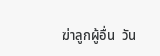ฆ่าลูกผู้อื่น  วัน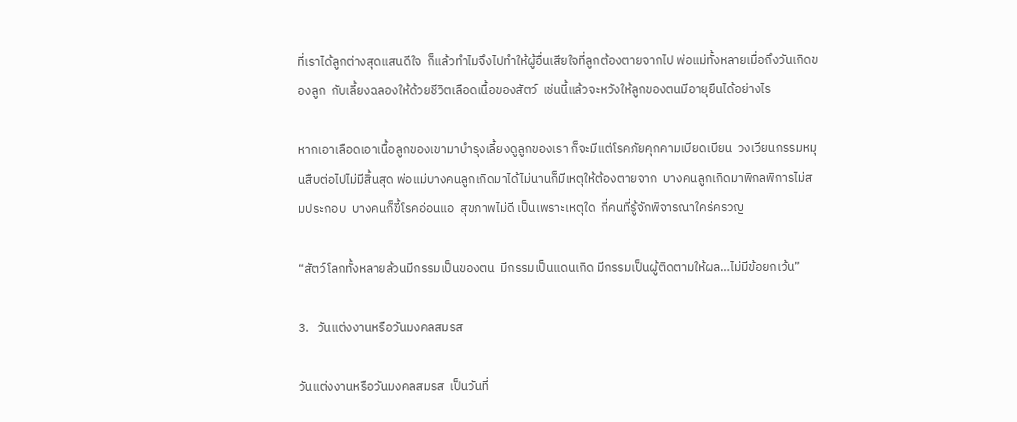ที่เราได้ลูกต่างสุดแสนดีใจ  ก็แล้วทำไมจึงไปทำให้ผู้อื่นเสียใจที่ลูกต้องตายจากไป พ่อแม่ทั้งหลายเมื่อถึงวันเกิดของลูก  กับเลี้ยงฉลองให้ด้วยชีวิตเลือดเนื้อของสัตว์  เช่นนี้แล้วจะหวังให้ลูกของตนมีอายุยืนได้อย่างไร

หากเอาเลือดเอาเนื้อลูกของเขามาบำรุงเลี้ยงดูลูกของเรา ก็จะมีแต่โรคภัยคุกคามเบียดเบียน  วงเวียนกรรมหมุนสืบต่อไปไม่มีสิ้นสุด พ่อแม่บางคนลูกเกิดมาได้ไม่นานก็มีเหตุให้ต้องตายจาก  บางคนลูกเกิดมาพิกลพิการไม่สมประกอบ  บางคนก็ขี้โรคอ่อนแอ  สุขภาพไม่ดี เป็นเพราะเหตุใด  กี่คนที่รู้จักพิจารณาใคร่ครวญ

“สัตว์โลกทั้งหลายล้วนมีกรรมเป็นของตน  มีกรรมเป็นแดนเกิด มีกรรมเป็นผู้ติดตามให้ผล…ไม่มีข้อยกเว้น”

3.   วันแต่งงานหรือวันมงคลสมรส

วันแต่งงานหรือวันมงคลสมรส  เป็นวันที่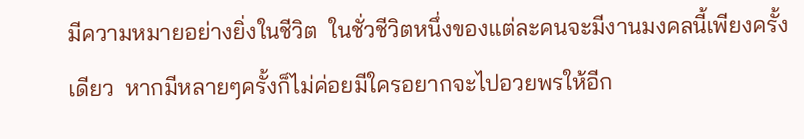มีความหมายอย่างยิ่งในชีวิต  ในชั่วชีวิตหนึ่งของแต่ละคนจะมีงานมงคลนี้เพียงครั้งเดียว  หากมีหลายๆครั้งก็ไม่ค่อยมีใครอยากจะไปอวยพรให้อีก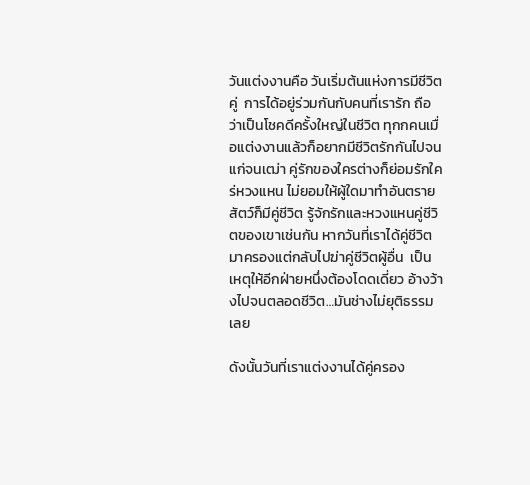วันแต่งงานคือ วันเริ่มต้นแห่งการมีชีวิตคู่  การได้อยู่ร่วมกันกับคนที่เรารัก ถือว่าเป็นโชคดีครั้งใหญ่ในชีวิต ทุกกคนเมื่อแต่งงานแล้วก็อยากมีชีวิตรักกันไปจนแก่จนเฒ่า คู่รักของใครต่างก็ย่อมรักใคร่หวงแหน ไม่ยอมให้ผู้ใดมาทำอันตราย สัตว์ก็มีคู่ชีวิต รู้จักรักและหวงแหนคู่ชีวิตของเขาเช่นกัน หากวันที่เราได้คู่ชีวิตมาครองแต่กลับไปฆ่าคู่ชีวิตผู้อื่น  เป็นเหตุให้อีกฝ่ายหนึ่งต้องโดดเดี่ยว อ้างว้างไปจนตลอดชีวิต…มันช่างไม่ยุติธรรมเลย

ดังนั้นวันที่เราแต่งงานได้คู่ครอง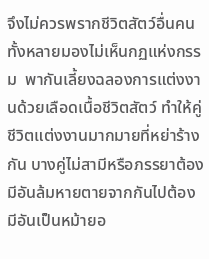จึงไม่ควรพรากชีวิตสัตว์อื่นคนทั้งหลายมองไม่เห็นกฏแห่งกรรม  พากันเลี้ยงฉลองการแต่งงานด้วยเลือดเนื้อชีวิตสัตว์ ทำให้คู่ชีวิตแต่งงานมากมายที่หย่าร้างกัน บางคู่ไม่สามีหรือภรรยาต้องมีอันล้มหายตายจากกันไปต้องมีอันเป็นหม้ายอ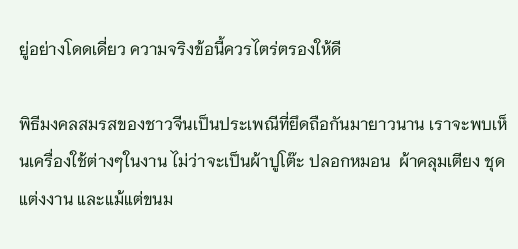ยู่อย่างโดดเดี่ยว ความจริงข้อนี้ควรไตร่ตรองให้ดี

พิธีมงคลสมรสของชาวจีนเป็นประเพณีที่ยึดถือกันมายาวนาน เราจะพบเห็นเครื่องใช้ต่างๆในงาน ไม่ว่าจะเป็นผ้าปูโต๊ะ ปลอกหมอน  ผ้าคลุมเตียง ชุดแต่งงาน และแม้แต่ขนม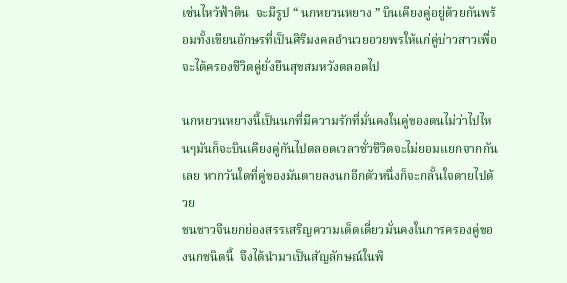เซ่นไหว้ฟ้าดิน  จะมีรูป “ นกหยวนหยาง ” บินเคียงคู่อยู่ด้วยกันพร้อมทั้งเขียนอักษรที่เป็นศิริมงคลอำนวยอวยพรให้แก่คู่บ่าวสาวเพื่อจะได้ครองชีวิตคู่ยั่งยืนสุขสมหวังตลอดไป

นกหยวนหยางนี้เป็นนกที่มีความรักที่มั่นคงในคู่ของตนไม่ว่าไปไหนๆมันก็จะบินเคียงคู่กันไปตลอดเวลาชั่วชีวิตจะไม่ยอมแยกจากกันเลย หากวันใดที่คู่ของมันตายลงนกอีกตัวหนึ่งก็จะกลั้นใจตายไปด้วย
ชนชาวจีนยกย่องสรรเสริญความเด็ดเดี่ยวมั่นคงในการครองคู่ของนกชนิดนี้  จึงได้นำมาเป็นสัญลักษณ์ในพิ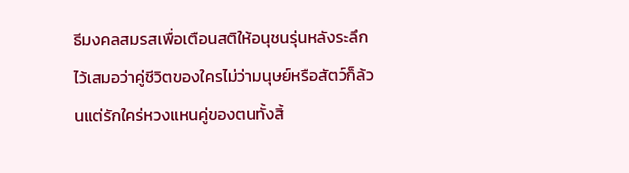ธีมงคลสมรสเพื่อเตือนสติให้อนุชนรุ่นหลังระลึกไว้เสมอว่าคู่ชีวิตของใครไม่ว่ามนุษย์หรือสัตว์ก็ล้วนแต่รักใคร่หวงแหนคู่ของตนทั้งสิ้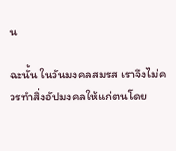น

ฉะนั้น ในวันมงคลสมรส เราจึงไม่ควรทำสิ่งอัปมงคลให้แก่ตนโดย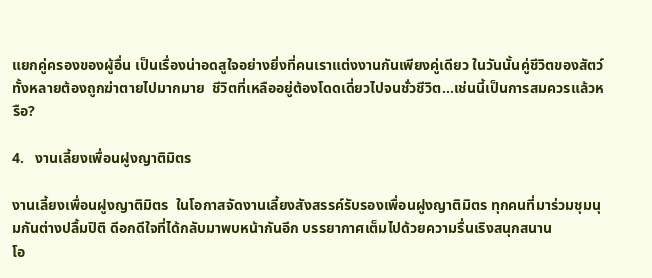แยกคู่ครองของผู้อื่น เป็นเรื่องน่าอดสูใจอย่างยิ่งที่คนเราแต่งงานกันเพียงคู่เดียว ในวันนั้นคู่ชีวิตของสัตว์ทั้งหลายต้องถูกฆ่าตายไปมากมาย  ชีวิตที่เหลืออยู่ต้องโดดเดี่ยวไปจนชั่วชีวิต…เช่นนี้เป็นการสมควรแล้วหรือ?

4.   งานเลี้ยงเพื่อนฝูงญาติมิตร

งานเลี้ยงเพื่อนฝูงญาติมิตร  ในโอกาสจัดงานเลี้ยงสังสรรค์รับรองเพื่อนฝูงญาติมิตร ทุกคนที่มาร่วมชุมนุมกันต่างปลื้มปิติ ดีอกดีใจที่ได้กลับมาพบหน้ากันอีก บรรยากาศเต็มไปด้วยความรื่นเริงสนุกสนาน
โอ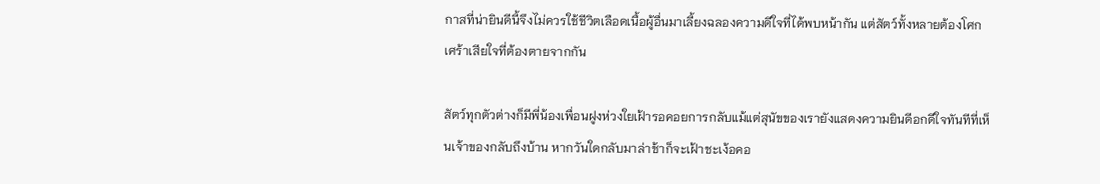กาสที่น่ายินดีนี้จึงไม่ควรใช้ชีวิตเลือดเนื้อผู้อื่นมาเลี้ยงฉลองความดีใจที่ได้พบหน้ากัน แต่สัตว์ทั้งหลายต้องโศกเศร้าเสียใจที่ต้องตายจากกัน

สัตว์ทุกตัวต่างก็มีพี่น้องเพื่อนฝูงห่วงใยเฝ้ารอคอยการกลับแม้แต่สุนัขของเรายังแสดงความยินดีอกดีใจทันทีที่เห็นเจ้าของกลับถึงบ้าน หากวันใดกลับมาล่าช้าก็จะเฝ้าชะเง้อคอ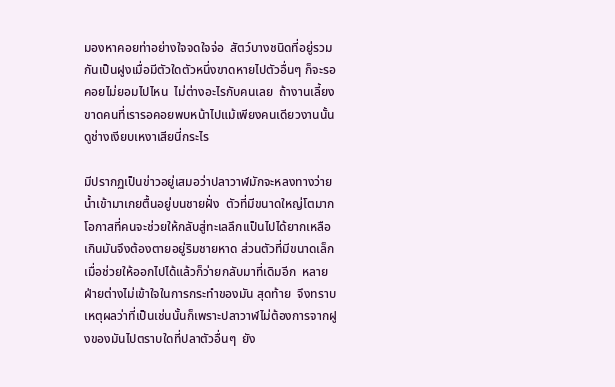มองหาคอยท่าอย่างใจจดใจจ่อ  สัตว์บางชนิดที่อยู่รวมกันเป็นฝูงเมื่อมีตัวใดตัวหนึ่งขาดหายไปตัวอื่นๆ ก็จะรอคอยไม่ยอมไปไหน  ไม่ต่างอะไรกับคนเลย  ถ้างานเลี้ยงขาดคนที่เรารอคอยพบหน้าไปแม้เพียงคนเดียวงานนั้นดูช่างเงียบเหงาเสียนี่กระไร

มีปรากฏเป็นข่าวอยู่เสมอว่าปลาวาฬมักจะหลงทางว่ายน้ำเข้ามาเกยตื้นอยู่บนชายฝั่ง  ตัวที่มีขนาดใหญ่โตมากโอกาสที่คนจะช่วยให้กลับสู่ทะเลลึกเเป็นไปได้ยากเหลือเกินมันจึงต้องตายอยู่ริมชายหาด ส่วนตัวที่มีขนาดเล็กเมื่อช่วยให้ออกไปได้แล้วก็ว่ายกลับมาที่เดิมอีก  หลายฝ่ายต่างไม่เข้าใจในการกระทำของมัน สุดท้าย  จึงทราบเหตุผลว่าที่เป็นเช่นนั้นก็เพราะปลาวาฬไม่ต้องการจากฝูงของมันไปตราบใดที่ปลาตัวอื่นๆ  ยัง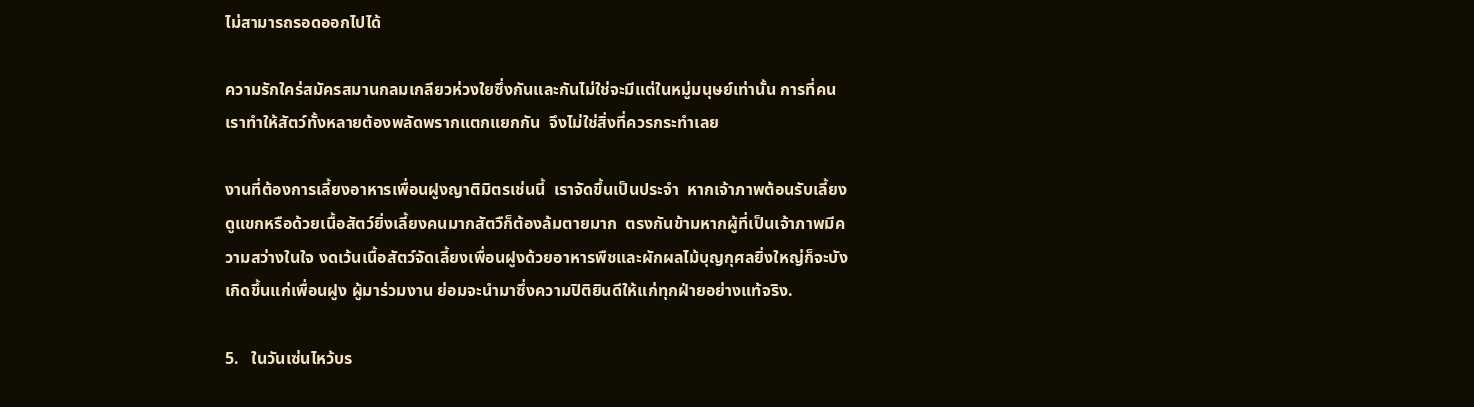ไม่สามารถรอดออกไปได้

ความรักใคร่สมัครสมานกลมเกลียวห่วงใยซึ่งกันและกันไม่ใช่จะมีแต่ในหมู่มนุษย์เท่านั้น การที่คนเราทำให้สัตว์ทั้งหลายต้องพลัดพรากแตกแยกกัน  จึงไม่ใช่สิ่งที่ควรกระทำเลย

งานที่ต้องการเลี้ยงอาหารเพื่อนฝูงญาติมิตรเช่นนี้  เราจัดขึ้นเป็นประจำ  หากเจ้าภาพต้อนรับเลี้ยงดูแขกหรือด้วยเนื้อสัตว์ยิ่งเลี้ยงคนมากสัตวืก็ต้องล้มตายมาก  ตรงกันข้ามหากผู้ที่เป็นเจ้าภาพมีความสว่างในใจ งดเว้นเนื้อสัตว์จัดเลี้ยงเพื่อนฝูงด้วยอาหารพืชและผักผลไม้บุญกุศลยิ่งใหญ่ก็จะบังเกิดขึ้นแก่เพื่อนฝูง ผู้มาร่วมงาน ย่อมจะนำมาซึ่งความปิติยินดีให้แก่ทุกฝ่ายอย่างแท้จริง.

5.   ในวันเซ่นไหว้บร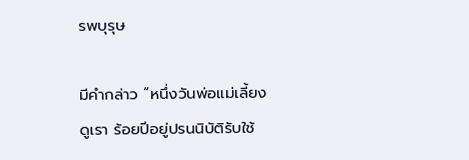รพบุรุษ

มีคำกล่าว “หนึ่งวันพ่อแม่เลี้ยงดูเรา ร้อยปีอยู่ปรนนิบัติรับใช้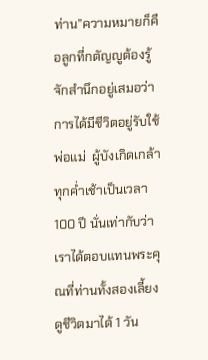ท่าน”ความหมายก็คือลูกที่กตัญญูต้องรู้จักสำนึกอยู่เสมอว่า  การได้มีชีวิตอยู่รับใช้พ่อแม่  ผู้บังเกิดเกล้าทุกค่ำเช้าเป็นเวลา 100 ปี นั่นเท่ากับว่าเราได้ตอบแทนพระคุณที่ท่านทั้งสองเลี้ยงดูชีวิตมาได้ 1 วัน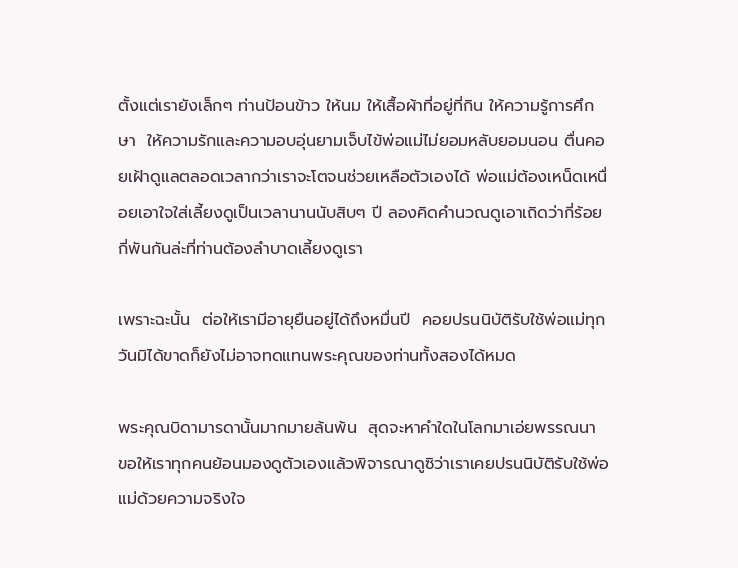ตั้งแต่เรายังเล็กๆ ท่านป้อนข้าว ให้นม ให้เสื้อผ้าที่อยู่ที่กิน ให้ความรู้การศึกษา  ให้ความรักและความอบอุ่นยามเจ็บไข้พ่อแม่ไม่ยอมหลับยอมนอน ตื่นคอยเฝ้าดูแลตลอดเวลากว่าเราจะโตจนช่วยเหลือตัวเองได้ พ่อแม่ต้องเหน็ดเหนื่อยเอาใจใส่เลี้ยงดูเป็นเวลานานนับสิบๆ ปี ลองคิดคำนวณดูเอาเถิดว่ากี่ร้อย  กี่พันกันล่ะที่ท่านต้องลำบาดเลี้ยงดูเรา

เพราะฉะนั้น  ต่อให้เรามีอายุยืนอยู่ได้ถึงหมื่นปี  คอยปรนนิบัติรับใช้พ่อแม่ทุกวันมิได้ขาดก็ยังไม่อาจทดแทนพระคุณของท่านทั้งสองได้หมด

พระคุณบิดามารดานั้นมากมายล้นพ้น  สุดจะหาคำใดในโลกมาเอ่ยพรรณนา ขอให้เราทุกคนย้อนมองดูตัวเองแล้วพิจารณาดูซิว่าเราเคยปรนนิบัติรับใช้พ่อแม่ด้วยความจริงใจ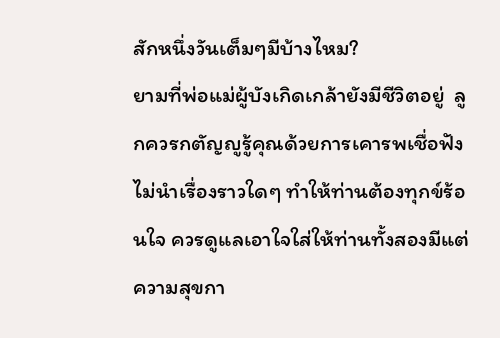สักหนึ่งวันเต็มๆมีบ้างไหม?
ยามที่พ่อแม่ผู้บังเกิดเกล้ายังมีชีวิตอยู่  ลูกควรกตัญญูรู้คุณด้วยการเคารพเชื่อฟัง  ไม่นำเรื่องราวใดๆ ทำให้ท่านต้องทุกข์ร้อนใจ ควรดูแลเอาใจใส่ให้ท่านทั้งสองมีแต่ความสุขกา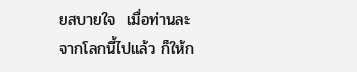ยสบายใจ  เมื่อท่านละจากโลกนี้ไปแล้ว ก็ให้ก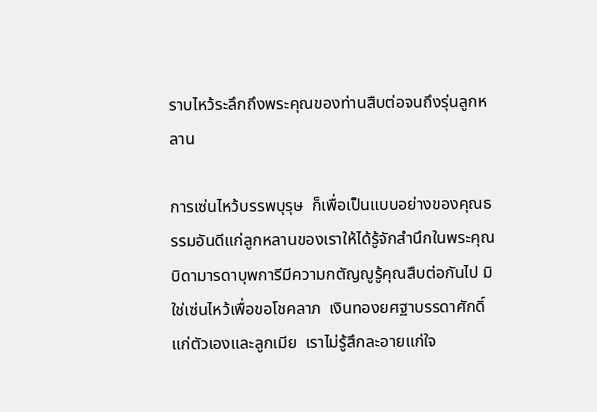ราบไหว้ระลึกถึงพระคุณของท่านสืบต่อจนถึงรุ่นลูกหลาน

การเซ่นไหว้บรรพบุรุษ  ก็เพื่อเป็นแบบอย่างของคุณธรรมอันดีแก่ลูกหลานของเราให้ได้รู้จักสำนึกในพระคุณบิดามารดาบุพการีมีความกตัญญูรู้คุณสืบต่อกันไป มิใช่เซ่นไหว้เพื่อขอโชคลาภ  เงินทองยศฐาบรรดาศักดิ์แก่ตัวเองและลูกเมีย  เราไม่รู้สึกละอายแก่ใจ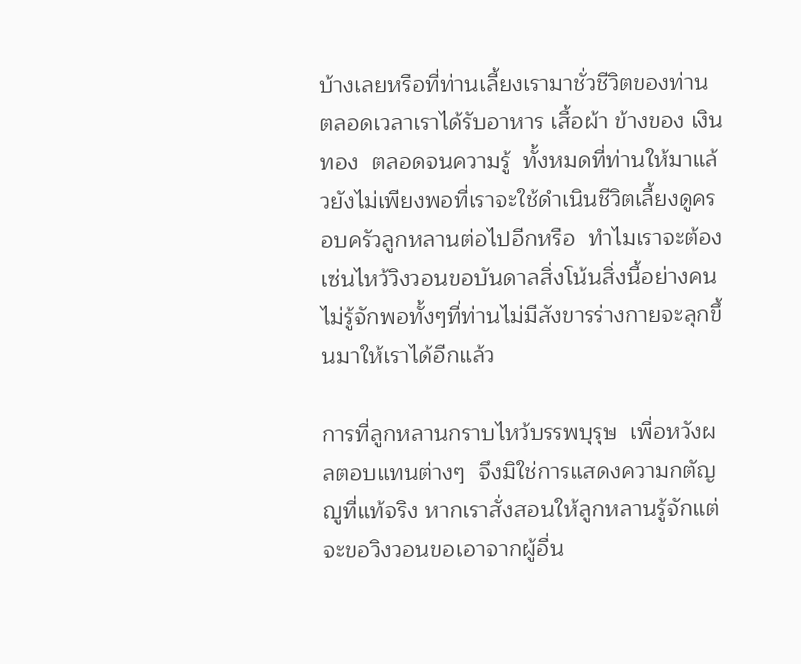บ้างเลยหรือที่ท่านเลี้ยงเรามาชั่วชีวิตของท่าน  ตลอดเวลาเราได้รับอาหาร เสื้อผ้า ข้างของ เงินทอง  ตลอดจนความรู้  ทั้งหมดที่ท่านให้มาแล้วยังไม่เพียงพอที่เราจะใช้ดำเนินชีวิตเลี้ยงดูครอบครัวลูกหลานต่อไปอีกหรือ  ทำไมเราจะต้องเซ่นไหว้วิงวอนขอบันดาลสิ่งโน้นสิ่งนี้อย่างคนไม่รู้จักพอทั้งๆที่ท่านไม่มีสังขารร่างกายจะลุกขึ้นมาให้เราได้อีกแล้ว

การที่ลูกหลานกราบไหว้บรรพบุรุษ  เพื่อหวังผลตอบแทนต่างๆ  จึงมิใช่การแสดงความกตัญญูที่แท้จริง หากเราสั่งสอนให้ลูกหลานรู้จักแต่จะขอวิงวอนขอเอาจากผู้อื่น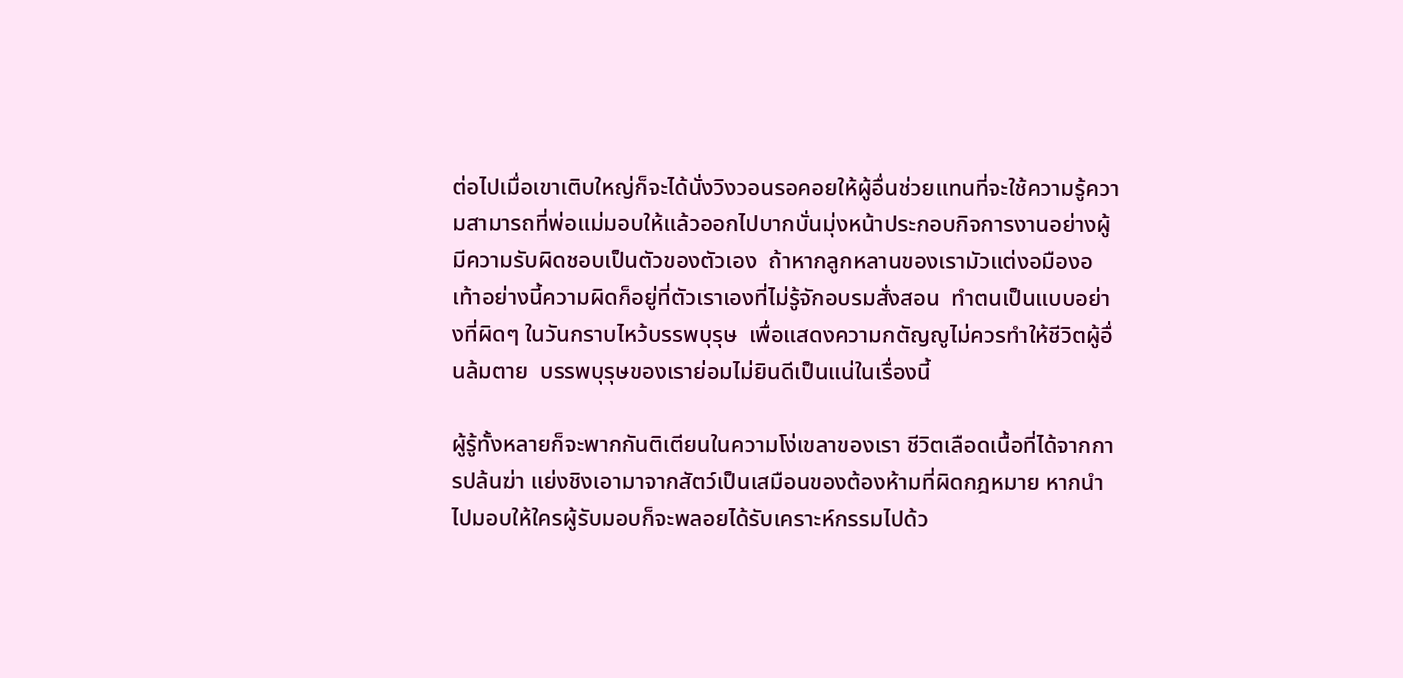ต่อไปเมื่อเขาเติบใหญ่ก็จะได้นั่งวิงวอนรอคอยให้ผู้อื่นช่วยแทนที่จะใช้ความรู้ความสามารถที่พ่อแม่มอบให้แล้วออกไปบากบั่นมุ่งหน้าประกอบกิจการงานอย่างผู้มีความรับผิดชอบเป็นตัวของตัวเอง  ถ้าหากลูกหลานของเรามัวแต่งอมืองอเท้าอย่างนี้ความผิดก็อยู่ที่ตัวเราเองที่ไม่รู้จักอบรมสั่งสอน  ทำตนเป็นแบบอย่างที่ผิดๆ ในวันกราบไหว้บรรพบุรุษ  เพื่อแสดงความกตัญญูไม่ควรทำให้ชีวิตผู้อื่นล้มตาย  บรรพบุรุษของเราย่อมไม่ยินดีเป็นแน่ในเรื่องนี้

ผู้รู้ทั้งหลายก็จะพากกันติเตียนในความโง่เขลาของเรา ชีวิตเลือดเนื้อที่ได้จากการปล้นฆ่า แย่งชิงเอามาจากสัตว์เป็นเสมือนของต้องห้ามที่ผิดกฎหมาย หากนำไปมอบให้ใครผู้รับมอบก็จะพลอยได้รับเคราะห์กรรมไปด้ว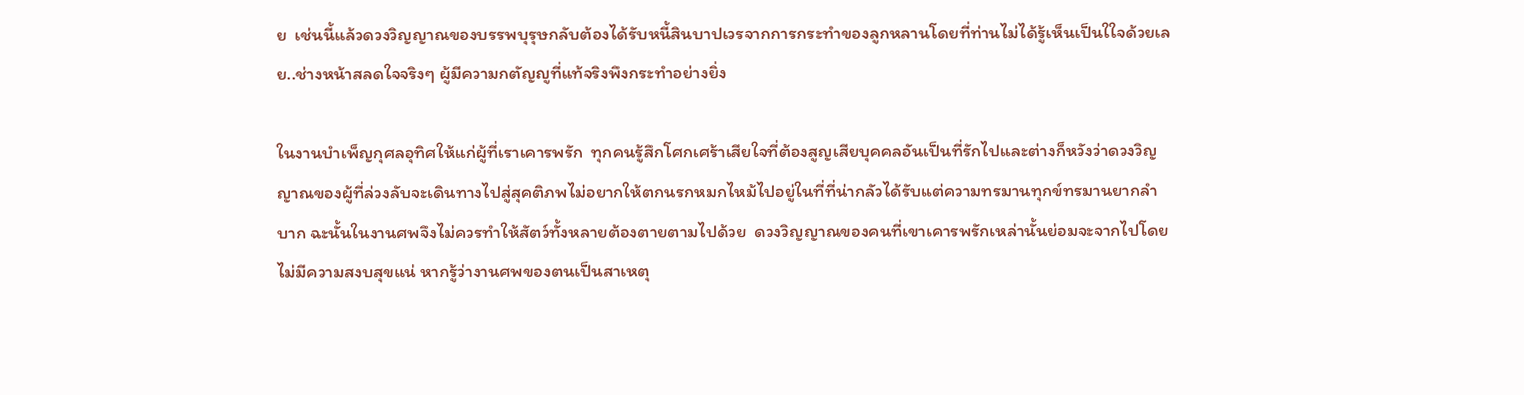ย  เช่นนี้แล้วดวงวิญญาณของบรรพบุรุษกลับต้องได้รับหนี้สินบาปเวรจากการกระทำของลูกหลานโดยที่ท่านไม่ได้รู้เห็นเป็นใใจด้วยเลย..ช่างหน้าสลดใจจริงๆ ผู้มีความกตัญญูที่แท้จริงพึงกระทำอย่างยิ่ง

ในงานบำเพ็ญกุศลอุทิศให้แก่ผู้ที่เราเคารพรัก  ทุกคนรู้สึกโศกเศร้าเสียใจที่ต้องสูญเสียบุคคลอันเป็นที่รักไปและต่างก็หวังว่าดวงวิญญาณของผู้ที่ล่วงลับจะเดินทางไปสู่สุคติภพไม่อยากให้ตกนรกหมกไหม้ไปอยู่ในที่ที่น่ากลัวได้รับแต่ความทรมานทุกข์ทรมานยากลำบาก ฉะนั้นในงานศพจึงไม่ควรทำให้สัตว์ทั้งหลายต้องตายตามไปด้วย  ดวงวิญญาณของคนที่เขาเคารพรักเหล่านั้นย่อมจะจากไปโดยไม่มีความสงบสุขแน่ หากรู้ว่างานศพของตนเป็นสาเหตุ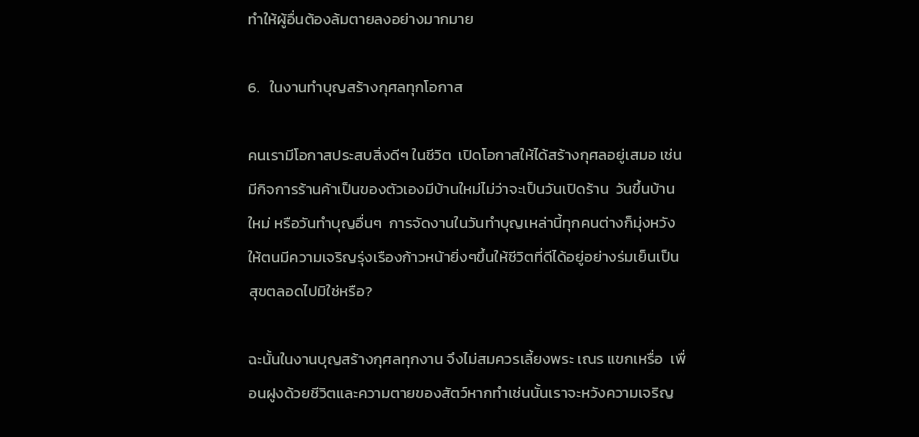ทำให้ผู้อื่นต้องล้มตายลงอย่างมากมาย

6.   ในงานทำบุญสร้างกุศลทุกโอกาส

คนเรามีโอกาสประสบสิ่งดีๆ ในชีวิต  เปิดโอกาสให้ได้สร้างกุศลอยู่เสมอ เช่น มีกิจการร้านค้าเป็นของตัวเองมีบ้านใหม่ไม่ว่าจะเป็นวันเปิดร้าน  วันขึ้นบ้านใหม่ หรือวันทำบุญอื่นๆ  การจัดงานในวันทำบุญเหล่านี้ทุกคนต่างก็มุ่งหวังให้ตนมีความเจริญรุ่งเรืองก้าวหน้ายิ่งๆขึ้นให้ชีวิตที่ดีได้อยู่อย่างร่มเย็นเป็นสุขตลอดไปมิใช่หรือ?

ฉะนั้นในงานบุญสร้างกุศลทุกงาน จึงไม่สมควรเลี้ยงพระ เณร แขกเหรื่อ  เพื่อนฝูงด้วยชีวิตและความตายของสัตว์หากทำเช่นนั้นเราจะหวังความเจริญ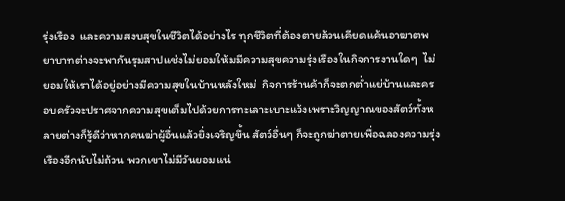รุ่งเรือง  และความสงบสุขในชีวิตได้อย่างไร ทุกชีวิตที่ต้องตายล้วนเคียดแค้นอาฆาตพยาบาทต่างจะพากันรุมสาปแช่งไม่ยอมให้มมีความสุขความรุ่งเรืองในกิจการงานใดๆ  ไม่ยอมให้เราได้อยู่อย่างมีความสุขในบ้านหลังใหม่  กิจการร้านค้าก็จะตกต่ำแย่บ้านและครอบครัวจะปราศจากความสุขเต็มไปด้วยการทะเลาะเบาะแว้งเพราะวิญญาณของสัตว์ทั้งหลายต่างก็รู้ดีว่าหากคนฆ่าผู้อื่นแล้วยิ่งเจริญขึ้น สัตว์อื่นๆ ก็จะถูกฆ่าตายเพื่อฉลองความรุ่งเรืองอีกนับไม่ถ้วน พวกเขาไม่มีวันยอมแน่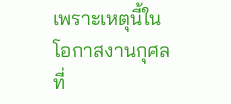เพราะเหตุนี้ในโอกาสงานกุศลที่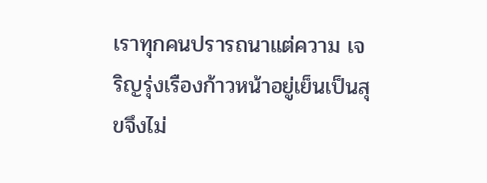เราทุกคนปรารถนาแต่ความ เจริญรุ่งเรืองก้าวหน้าอยู่เย็นเป็นสุขจึงไม่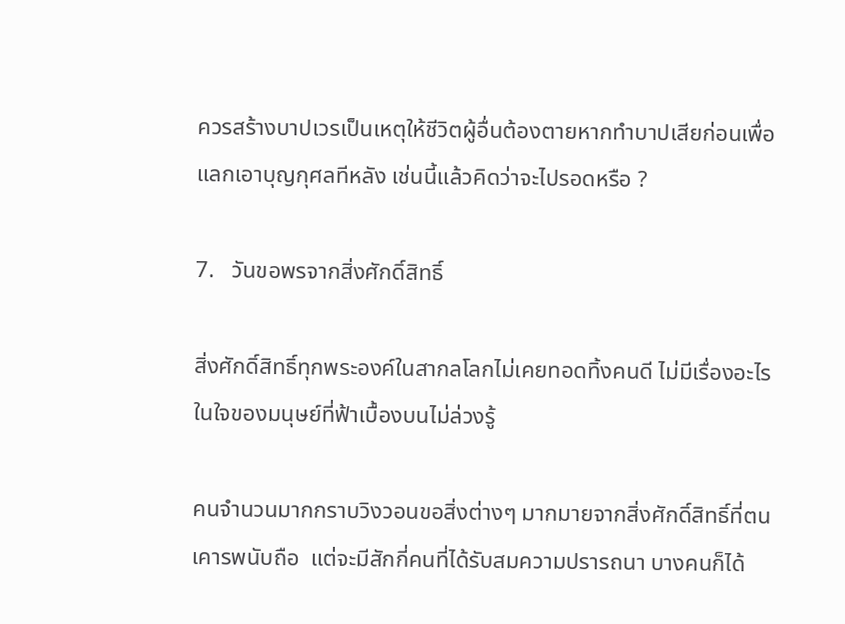ควรสร้างบาปเวรเป็นเหตุให้ชีวิตผู้อื่นต้องตายหากทำบาปเสียก่อนเพื่อแลกเอาบุญกุศลทีหลัง เช่นนี้แล้วคิดว่าจะไปรอดหรือ ?

7.   วันขอพรจากสิ่งศักดิ์สิทธิ์

สิ่งศักดิ์สิทธิ์ทุกพระองค์ในสากลโลกไม่เคยทอดทิ้งคนดี ไม่มีเรื่องอะไรในใจของมนุษย์ที่ฟ้าเบื้องบนไม่ล่วงรู้

คนจำนวนมากกราบวิงวอนขอสิ่งต่างๆ มากมายจากสิ่งศักดิ์สิทธิ์ที่ตนเคารพนับถือ  แต่จะมีสักกี่คนที่ได้รับสมความปรารถนา บางคนก็ได้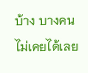บ้าง บางคนไม่เคยได้เลย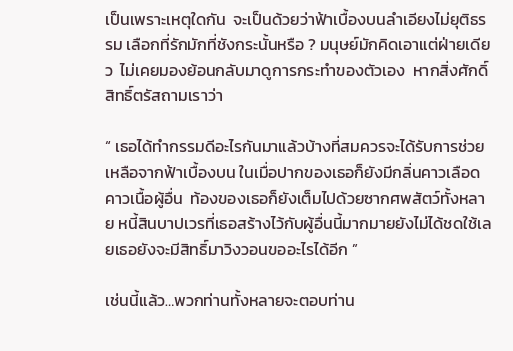เป็นเพราะเหตุใดกัน  จะเป็นด้วยว่าฟ้าเบื้องบนลำเอียงไม่ยุติธรรม เลือกที่รักมักที่ชังกระนั้นหรือ ? มนุษย์มักคิดเอาแต่ฝ่ายเดียว  ไม่เคยมองย้อนกลับมาดูการกระทำของตัวเอง  หากสิ่งศักดิ์สิทธิ์ตรัสถามเราว่า

“ เธอได้ทำกรรมดีอะไรกันมาแล้วบ้างที่สมควรจะได้รับการช่วยเหลือจากฟ้าเบื้องบน ในเมื่อปากของเธอก็ยังมีกลิ่นคาวเลือดคาวเนื้อผู้อื่น  ท้องของเธอก็ยังเต็มไปด้วยซากศพสัตว์ทั้งหลาย หนี้สินบาปเวรที่เธอสร้างไว้กับผู้อื่นนี้มากมายยังไม่ได้ชดใช้เลยเธอยังจะมีสิทธิ์มาวิงวอนขออะไรได้อีก ”

เช่นนี้แล้ว…พวกท่านทั้งหลายจะตอบท่าน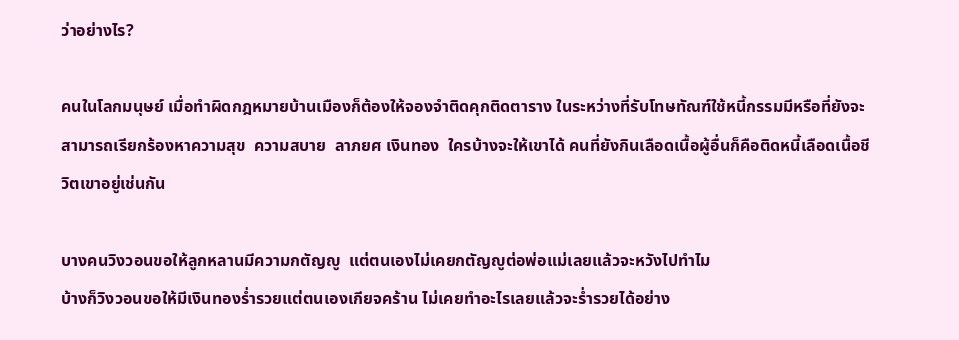ว่าอย่างไร?

คนในโลกมนุษย์ เมื่อทำผิดกฎหมายบ้านเมืองก็ต้องให้จองจำติดคุกติดตาราง ในระหว่างที่รับโทษทัณฑ์ใช้หนี้กรรมมีหรือที่ยังจะสามารถเรียกร้องหาความสุข  ความสบาย  ลาภยศ เงินทอง  ใครบ้างจะให้เขาได้ คนที่ยังกินเลือดเนื้อผู้อื่นก็คือติดหนี้เลือดเนื้อชีวิตเขาอยู่เช่นกัน

บางคนวิงวอนขอให้ลูกหลานมีความกตัญญู  แต่ตนเองไม่เคยกตัญญูต่อพ่อแม่เลยแล้วจะหวังไปทำไม
บ้างก็วิงวอนขอให้มีเงินทองร่ำรวยแต่ตนเองเกียจคร้าน ไม่เคยทำอะไรเลยแล้วจะร่ำรวยได้อย่าง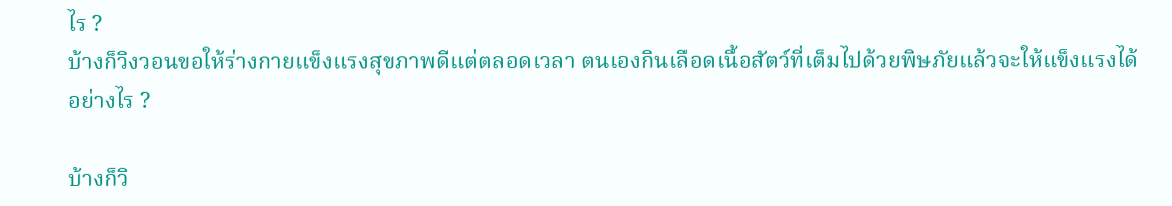ไร ?
บ้างก็วิงวอนขอให้ร่างกายแข็งแรงสุขภาพดีแต่ตลอดเวลา ตนเองกินเลือดเนื้อสัตว์ที่เต็มไปด้วยพิษภัยแล้วจะให้แข็งแรงได้อย่างไร ?

บ้างก็วิ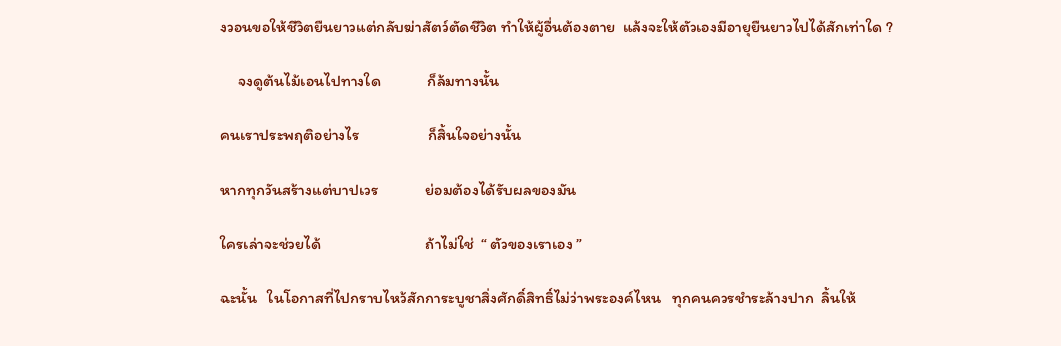งวอนขอให้ชีวิตยืนยาวแต่กลับฆ่าสัตว์ตัดชีวิต ทำให้ผู้อื่นต้องตาย  แล้งจะให้ตัวเองมีอายุยืนยาวไปได้สักเท่าใด ?

     จงดูต้นไม้เอนไปทางใด             ก็ล้มทางนั้น

คนเราประพฤติอย่างไร                   ก็สิ้นใจอย่างนั้น

หากทุกวันสร้างแต่บาปเวร             ย่อมต้องได้รับผลของมัน

ใครเล่าจะช่วยได้                             ถ้าไม่ใช่  “ ตัวของเราเอง ”

ฉะนั้น   ในโอกาสที่ไปกราบไหว้สักการะบูชาสิ่งศักดิ์สิทธิ์ไม่ว่าพระองค์ไหน   ทุกคนควรชำระล้างปาก  ลิ้นให้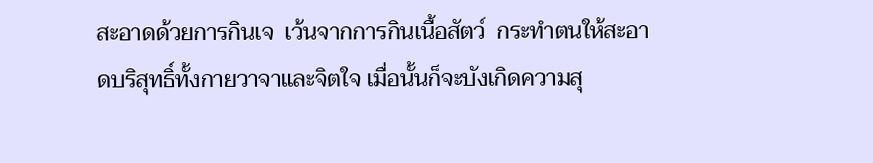สะอาดด้วยการกินเจ  เว้นจากการกินเนื้อสัตว์  กระทำตนให้สะอาดบริสุทธิ์ทั้งกายวาจาและจิตใจ เมื่อนั้นก็จะบังเกิดความสุ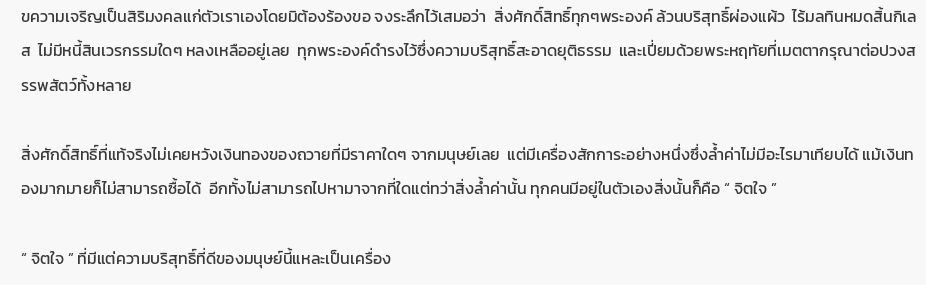ขความเจริญเป็นสิริมงคลแก่ตัวเราเองโดยมิต้องร้องขอ จงระลึกไว้เสมอว่า  สิ่งศักดิ์สิทธิ์ทุกๆพระองค์ ล้วนบริสุทธิ์ผ่องแผ้ว  ไร้มลทินหมดสิ้นกิเลส  ไม่มีหนี้สินเวรกรรมใดๆ หลงเหลืออยู่เลย  ทุกพระองค์ดำรงไว้ซึ่งความบริสุทธิ์สะอาดยุติธรรม  และเปี่ยมด้วยพระหฤทัยที่เมตตากรุณาต่อปวงสรรพสัตว์ทั้งหลาย

สิ่งศักดิ์สิทธิ์ที่แท้จริงไม่เคยหวังเงินทองของถวายที่มีราคาใดๆ จากมนุษย์เลย  แต่มีเครื่องสักการะอย่างหนึ่งซึ่งล้ำค่าไม่มีอะไรมาเทียบได้ แม้เงินทองมากมายก็ไม่สามารถซื้อได้  อีกทั้งไม่สามารถไปหามาจากที่ใดแต่ทว่าสิ่งล้ำค่านั้น ทุกคนมีอยู่ในตัวเองสิ่งนั้นก็คือ “ จิตใจ ”

“ จิตใจ ” ที่มีแต่ความบริสุทธิ์ที่ดีของมนุษย์นี้แหละเป็นเครื่อง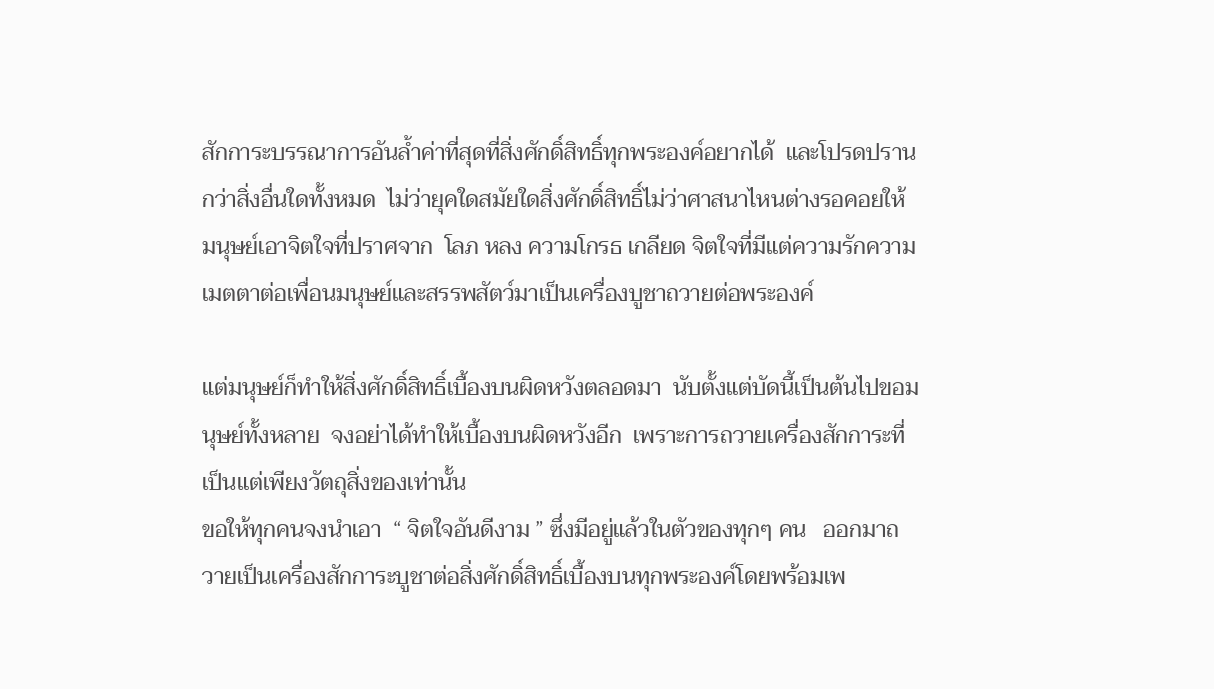สักการะบรรณาการอันล้ำค่าที่สุดที่สิ่งศักดิ์สิทธิ์ทุกพระองค์อยากได้  และโปรดปรานกว่าสิ่งอื่นใดทั้งหมด  ไม่ว่ายุคใดสมัยใดสิ่งศักดิ์สิทธิ์ไม่ว่าศาสนาไหนต่างรอคอยให้มนุษย์เอาจิตใจที่ปราศจาก  โลภ หลง ความโกรธ เกลียด จิตใจที่มีแต่ความรักความเมตตาต่อเพื่อนมนุษย์และสรรพสัตว์มาเป็นเครื่องบูชาถวายต่อพระองค์

แต่มนุษย์ก็ทำให้สิ่งศักดิ์สิทธิ์เบื้องบนผิดหวังตลอดมา  นับตั้งแต่บัดนี้เป็นต้นไปขอมนุษย์ทั้งหลาย  จงอย่าได้ทำให้เบื้องบนผิดหวังอีก  เพราะการถวายเครื่องสักการะที่เป็นแต่เพียงวัตถุสิ่งของเท่านั้น
ขอให้ทุกคนจงนำเอา  “ จิตใจอันดีงาม ” ซึ่งมีอยู่แล้วในตัวของทุกๆ คน   ออกมาถวายเป็นเครื่องสักการะบูชาต่อสิ่งศักดิ์สิทธิ์เบื้องบนทุกพระองค์โดยพร้อมเพ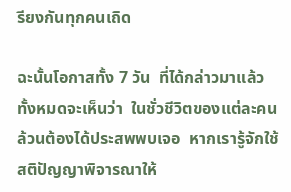รียงกันทุกคนเถิด

ฉะนั้นโอกาสทั้ง 7 วัน  ที่ได้กล่าวมาแล้วทั้งหมดจะเห็นว่า  ในชั่วชีวิตของแต่ละคนล้วนต้องได้ประสพพบเจอ  หากเรารู้จักใช้สติปัญญาพิจารณาให้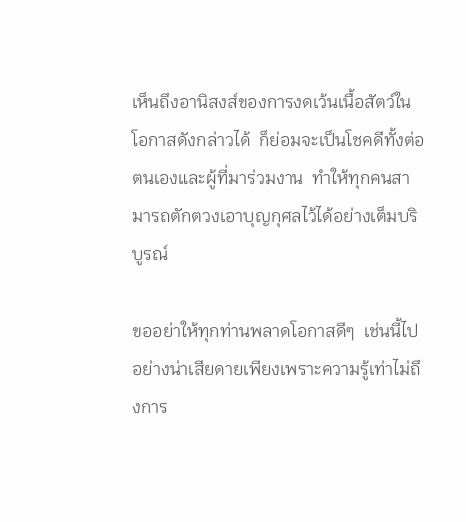เห็นถึงอานิสงส์ของการงดเว้นเนื้อสัตว์ในโอกาสดังกล่าวได้  ก็ย่อมจะเป็นโชคดีทั้งต่อตนเองและผู้ที่มาร่วมงาน  ทำให้ทุกคนสามารถตักตวงเอาบุญกุศลไว้ได้อย่างเต็มบริบูรณ์

ขออย่าให้ทุกท่านพลาดโอกาสดีๆ  เช่นนี้ไปอย่างน่าเสียดายเพียงเพราะความรู้เท่าไม่ถึงการ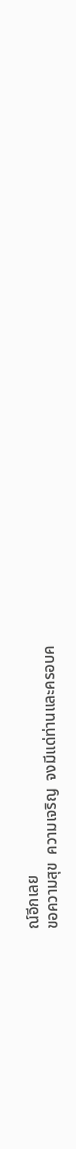ณ์อีกเลย
ขอความสุข  ความเจริญ  จงมีแด่ท่านและครอบค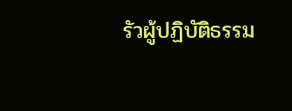รัวผู้ปฏิบัติธรรม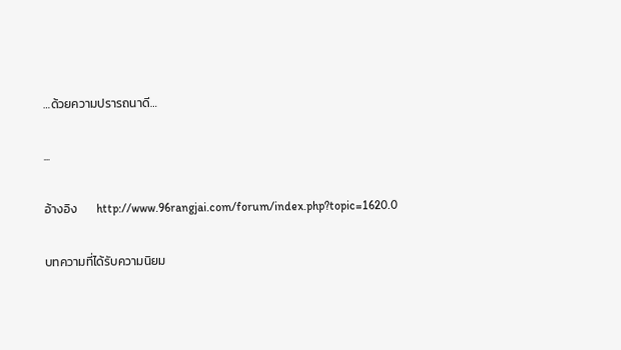…ด้วยความปรารถนาดี…

...

อ้างอิง       http://www.96rangjai.com/forum/index.php?topic=1620.0

บทความที่ได้รับความนิยม